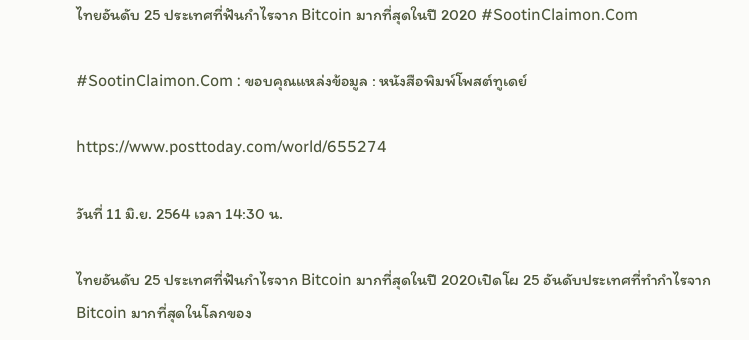ไทยอันดับ 25 ประเทศที่ฟันกำไรจาก Bitcoin มากที่สุดในปี 2020 #SootinClaimon.Com

#SootinClaimon.Com : ขอบคุณแหล่งข้อมูล : หนังสือพิมพ์โพสต์ทูเดย์

https://www.posttoday.com/world/655274

วันที่ 11 มิ.ย. 2564 เวลา 14:30 น.

ไทยอันดับ 25 ประเทศที่ฟันกำไรจาก Bitcoin มากที่สุดในปี 2020เปิดโผ 25 อันดับประเทศที่ทำกำไรจาก Bitcoin มากที่สุดในโลกของ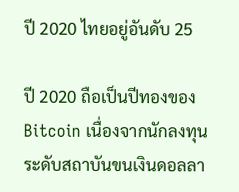ปี 2020 ไทยอยู่อันดับ 25

ปี 2020 ถือเป็นปีทองของ Bitcoin เนื่องจากนักลงทุนระดับสถาบันขนเงินดอลลา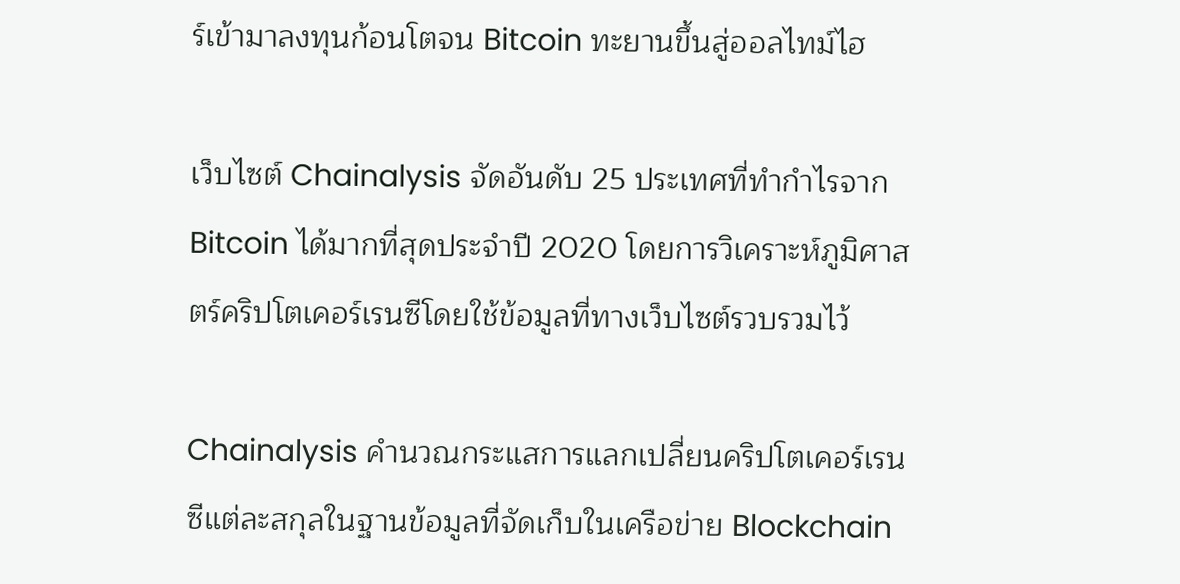ร์เข้ามาลงทุนก้อนโตจน Bitcoin ทะยานขึ้นสู่ออลไทม์ไฮ

เว็บไซต์ Chainalysis จัดอันดับ 25 ประเทศที่ทำกำไรจาก Bitcoin ได้มากที่สุดประจำปี 2020 โดยการวิเคราะห์ภูมิศาสตร์คริปโตเคอร์เรนซีโดยใช้ข้อมูลที่ทางเว็บไซต์รวบรวมไว้

Chainalysis คำนวณกระแสการแลกเปลี่ยนคริปโตเคอร์เรนซีแต่ละสกุลในฐานข้อมูลที่จัดเก็บในเครือข่าย Blockchain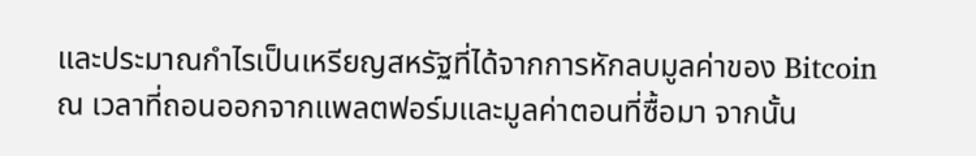และประมาณกำไรเป็นเหรียญสหรัฐที่ได้จากการหักลบมูลค่าของ Bitcoin ณ เวลาที่ถอนออกจากแพลตฟอร์มและมูลค่าตอนที่ซื้อมา จากนั้น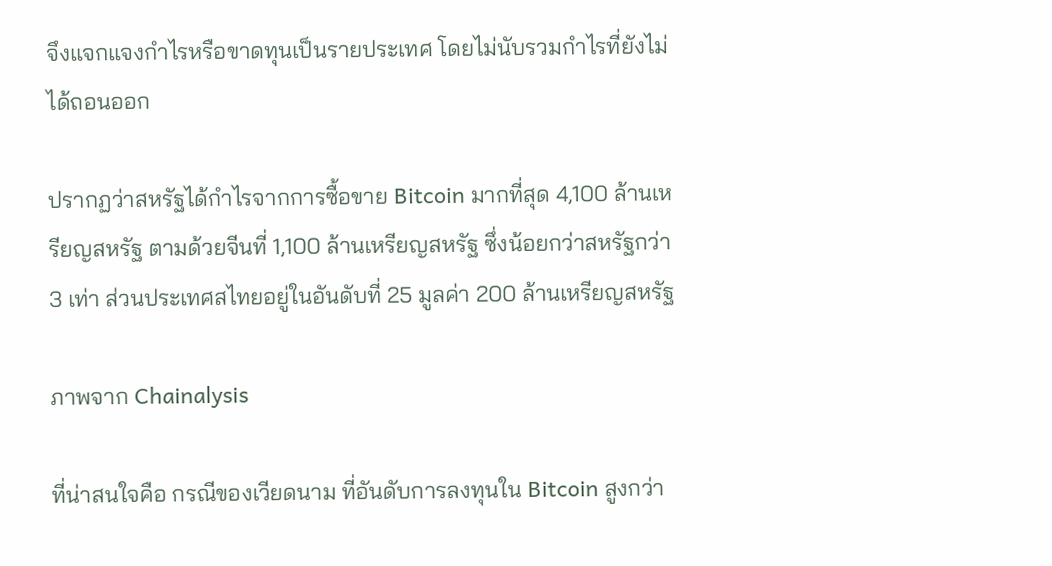จึงแจกแจงกำไรหรือขาดทุนเป็นรายประเทศ โดยไม่นับรวมกำไรที่ยังไม่ได้ถอนออก

ปรากฏว่าสหรัฐได้กำไรจากการซื้อขาย Bitcoin มากที่สุด 4,100 ล้านเหรียญสหรัฐ ตามด้วยจีนที่ 1,100 ล้านเหรียญสหรัฐ ซึ่งน้อยกว่าสหรัฐกว่า 3 เท่า ส่วนประเทศสไทยอยู่ในอันดับที่ 25 มูลค่า 200 ล้านเหรียญสหรัฐ

ภาพจาก Chainalysis

ที่น่าสนใจคือ กรณีของเวียดนาม ที่อันดับการลงทุนใน Bitcoin สูงกว่า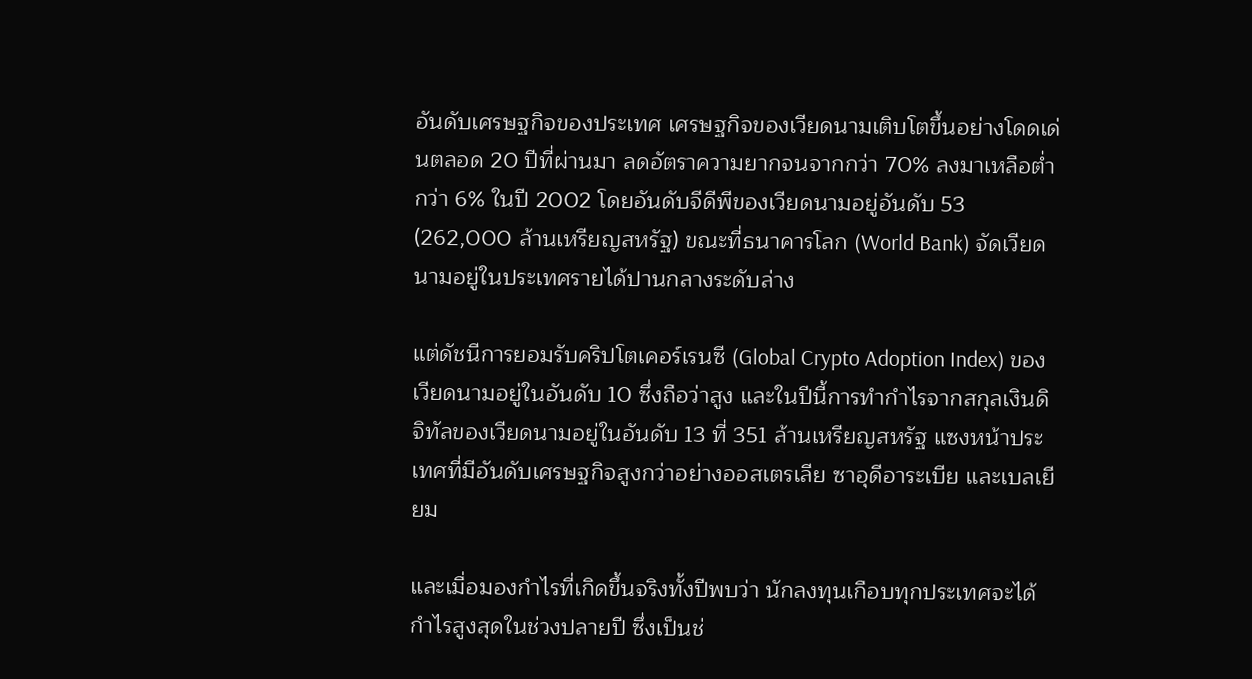อันดับเศรษฐกิจของประเทศ เศรษฐกิจของเวียดนามเติบโตขึ้นอย่างโดดเด่นตลอด 20 ปีที่ผ่านมา ลดอัตราความยากจนจากกว่า 70% ลงมาเหลือต่ำกว่า 6% ในปี 2002 โดยอันดับจีดีพีของเวียดนามอยู่อันดับ 53 (262,000 ล้านเหรียญสหรัฐ) ขณะที่ธนาคารโลก (World Bank) จัดเวียดนามอยู่ในประเทศรายได้ปานกลางระดับล่าง

แต่ดัชนีการยอมรับคริปโตเคอร์เรนซี (Global Crypto Adoption Index) ของเวียดนามอยู่ในอันดับ 10 ซึ่งถือว่าสูง และในปีนี้การทำกำไรจากสกุลเงินดิจิทัลของเวียดนามอยู่ในอันดับ 13 ที่ 351 ล้านเหรียญสหรัฐ แซงหน้าประเทศที่มีอันดับเศรษฐกิจสูงกว่าอย่างออสเตรเลีย ซาอุดีอาระเบีย และเบลเยียม

และเมื่อมองกำไรที่เกิดขึ้นจริงทั้งปีพบว่า นักลงทุนเกือบทุกประเทศจะได้กำไรสูงสุดในช่วงปลายปี ซึ่งเป็นช่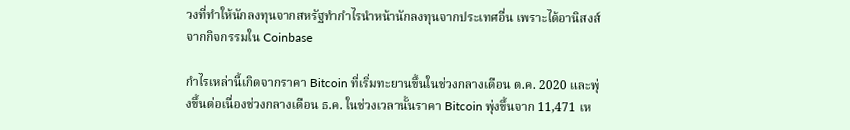วงที่ทำให้นักลงทุนจากสหรัฐทำกำไรนำหน้านักลงทุนจากประเทศอื่น เพราะได้อานิสงส์จากกิจกรรมใน Coinbase

กำไรเหล่านี้เกิดจากราคา Bitcoin ที่เริ่มทะยานขึ้นในช่วงกลางเดือน ต.ค. 2020 และพุ่งขึ้นต่อเนื่องช่วงกลางเดือน ธ.ค. ในช่วงเวลานั้นราคา Bitcoin พุ่งขึ้นจาก 11,471 เห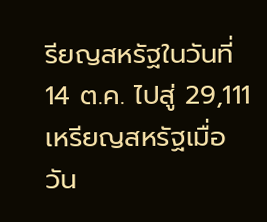รียญสหรัฐในวันที่ 14 ต.ค. ไปสู่ 29,111 เหรียญสหรัฐเมื่อวัน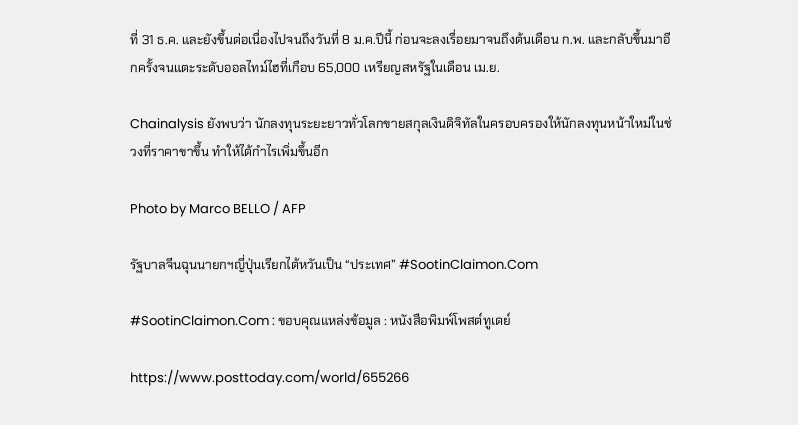ที่ 31 ธ.ค. และยังขึ้นต่อเนื่องไปจนถึงวันที่ 8 ม.ค.ปีนี้ ก่อนจะลงเรื่อยมาจนถึงต้นเดือน ก.พ. และกลับขึ้นมาอีกครั้งจนแตะระดับออลไทม์ไฮที่เกือบ 65,000 เหรียญสหรัฐในเดือน เม.ย.

Chainalysis ยังพบว่า นักลงทุนระยะยาวทั่วโลกขายสกุลเงินดิจิทัลในครอบครองให้นักลงทุนหน้าใหม่ในช่วงที่ราคาขาขึ้น ทำให้ได้กำไรเพิ่มขึ้นอีก

Photo by Marco BELLO / AFP

รัฐบาลจีนฉุนนายกฯญี่ปุ่นเรียกไต้หวันเป็น “ประเทศ” #SootinClaimon.Com

#SootinClaimon.Com : ขอบคุณแหล่งข้อมูล : หนังสือพิมพ์โพสต์ทูเดย์

https://www.posttoday.com/world/655266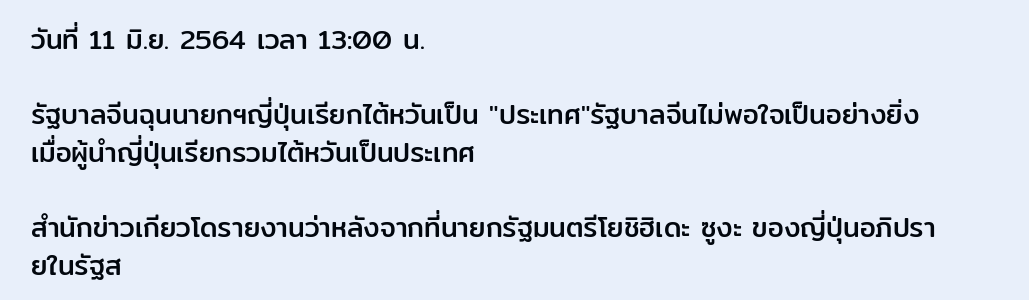วันที่ 11 มิ.ย. 2564 เวลา 13:00 น.

รัฐบาลจีนฉุนนายกฯญี่ปุ่นเรียกไต้หวันเป็น "ประเทศ"รัฐบาลจีนไม่พอใจเป็นอย่างยิ่งเมื่อผู้นำญี่ปุ่นเรียกรวมไต้หวันเป็นประเทศ

สำนักข่าวเกียวโดรายงานว่าหลังจากที่นายกรัฐมนตรีโยชิฮิเดะ ซูงะ ของญี่ปุ่นอภิปรายในรัฐส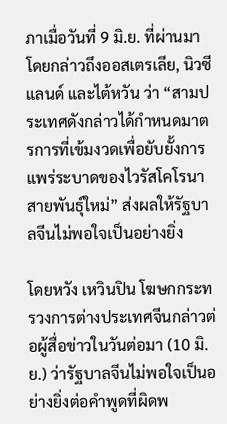ภาเมื่อวันที่ 9 มิ.ย. ที่ผ่านมาโดยกล่าวถึงออสเตรเลีย, นิวซีแลนด์ และไต้หวัน ว่า “สามประเทศดังกล่าวได้กำหนดมาตรการที่เข้มงวดเพื่อยับยั้งการแพร่ระบาดของไวรัสโคโรนาสายพันธุ์ใหม่” ส่งผลให้รัฐบาลจีนไม่พอใจเป็นอย่างยิ่ง

โดยหวัง เหวินปิน โฆษกกระทรวงการต่างประเทศจีนกล่าวต่อผู้สื่อข่าวในวันต่อมา (10 มิ.ย.) ว่ารัฐบาลจีนไม่พอใจเป็นอย่างยิ่งต่อคำพูดที่ผิดพ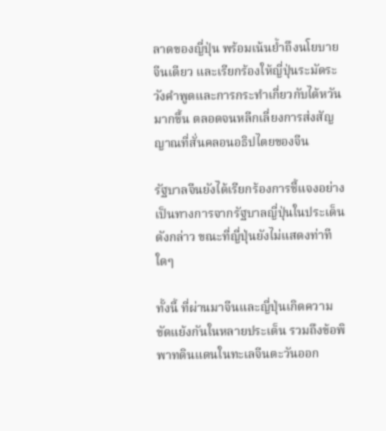ลาดของญี่ปุ่น พร้อมเน้นย้ำถึงนโยบายจีนเดียว และเรียกร้องให้ญี่ปุ่นระมัดระวังคำพูดและการกระทำเกี่ยวกับไต้หวันมากขึ้น ตลอดจนหลีกเลี่ยงการส่งสัญญาณที่สั่นคลอนอธิปไตยของจีน

รัฐบาลจีนยังได้เรียกร้องการชี้แจงอย่างเป็นทางการจากรัฐบาลญี่ปุ่นในประเด็นดังกล่าว ขณะที่ญี่ปุ่นยังไม่แสดงท่าทีใดๆ

ทั้งนี้ ที่ผ่านมาจีนและญี่ปุ่นเกิดความขัดแย้งกันในหลายประเด็น รวมถึงข้อพิพาทดินแดนในทะเลจีนตะวันออก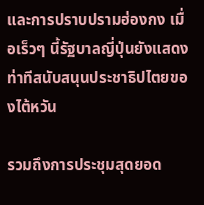และการปราบปรามฮ่องกง เมื่อเร็วๆ นี้รัฐบาลญี่ปุ่นยังแสดงท่าทีสนับสนุนประชาธิปไตยของไต้หวัน

รวมถึงการประชุมสุดยอด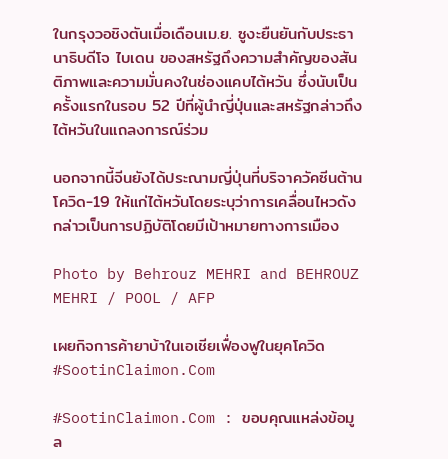ในกรุงวอชิงตันเมื่อเดือนเม.ย. ซูงะยืนยันกับประธานาธิบดีโจ ไบเดน ของสหรัฐถึงความสำคัญของสันติภาพและความมั่นคงในช่องแคบไต้หวัน ซึ่งนับเป็นครั้งแรกในรอบ 52 ปีที่ผู้นำญี่ปุ่นและสหรัฐกล่าวถึงไต้หวันในแถลงการณ์ร่วม

นอกจากนี้จีนยังได้ประณามญี่ปุ่นที่บริจาควัคซีนต้านโควิด-19 ให้แก่ไต้หวันโดยระบุว่าการเคลื่อนไหวดังกล่าวเป็นการปฏิบัติโดยมีเป้าหมายทางการเมือง

Photo by Behrouz MEHRI and BEHROUZ MEHRI / POOL / AFP

เผยกิจการค้ายาบ้าในเอเชียเฟื่องฟูในยุคโควิด #SootinClaimon.Com

#SootinClaimon.Com : ขอบคุณแหล่งข้อมูล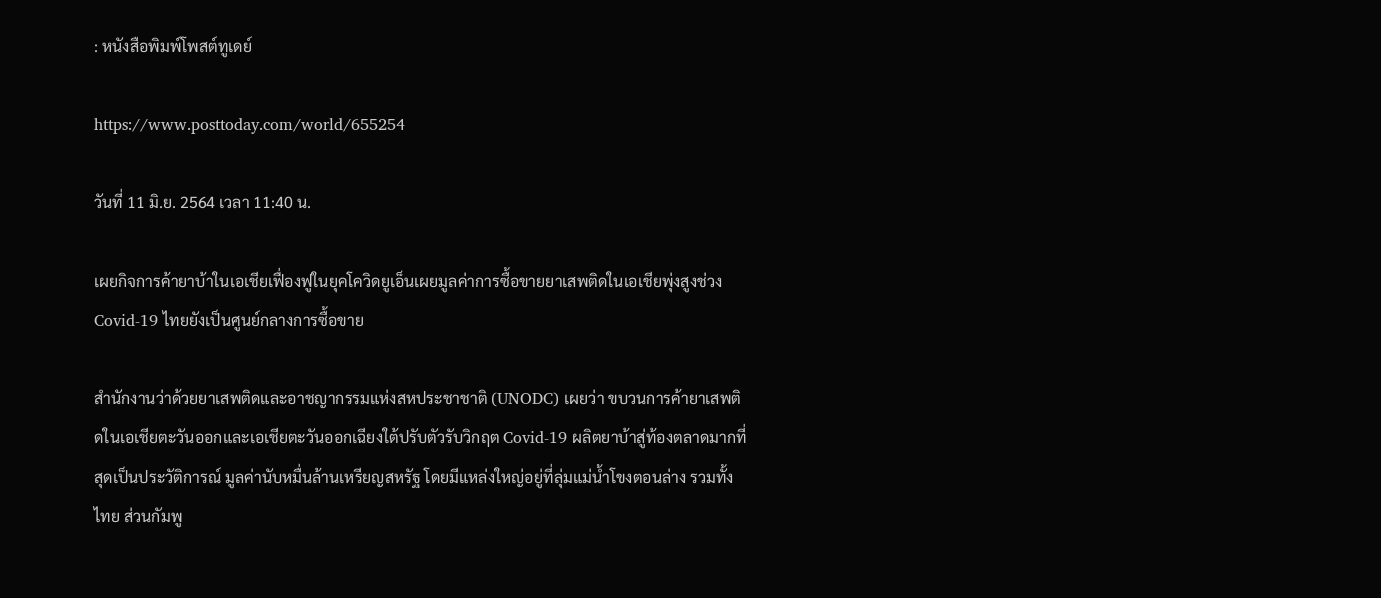: หนังสือพิมพ์โพสต์ทูเดย์

https://www.posttoday.com/world/655254

วันที่ 11 มิ.ย. 2564 เวลา 11:40 น.

เผยกิจการค้ายาบ้าในเอเชียเฟื่องฟูในยุคโควิดยูเอ็นเผยมูลค่าการซื้อขายยาเสพติดในเอเชียพุ่งสูงช่วง Covid-19 ไทยยังเป็นศูนย์กลางการซื้อขาย

สำนักงานว่าด้วยยาเสพติดและอาชญากรรมแห่งสหประชาชาติ (UNODC) เผยว่า ขบวนการค้ายาเสพติดในเอเชียตะวันออกและเอเชียตะวันออกเฉียงใต้ปรับตัวรับวิกฤต Covid-19 ผลิตยาบ้าสู่ท้องตลาดมากที่สุดเป็นประวัติการณ์ มูลค่านับหมื่นล้านเหรียญสหรัฐ โดยมีแหล่งใหญ่อยู่ที่ลุ่มแม่น้ำโขงตอนล่าง รวมทั้งไทย ส่วนกัมพู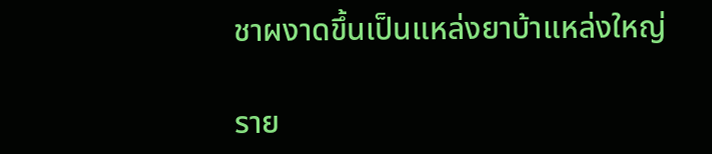ชาผงาดขึ้นเป็นแหล่งยาบ้าแหล่งใหญ่

ราย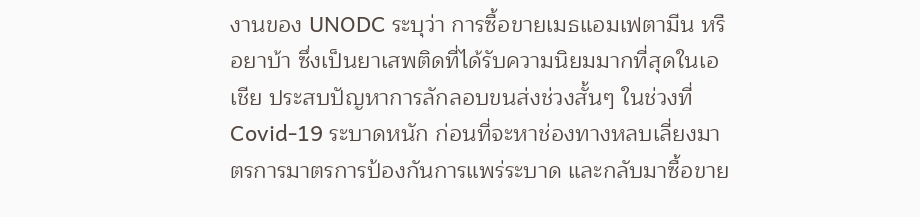งานของ UNODC ระบุว่า การซื้อขายเมธแอมเฟตามีน หรือยาบ้า ซึ่งเป็นยาเสพติดที่ได้รับความนิยมมากที่สุดในเอเชีย ประสบปัญหาการลักลอบขนส่งช่วงสั้นๆ ในช่วงที่ Covid-19 ระบาดหนัก ก่อนที่จะหาช่องทางหลบเลี่ยงมาตรการมาตรการป้องกันการแพร่ระบาด และกลับมาซื้อขาย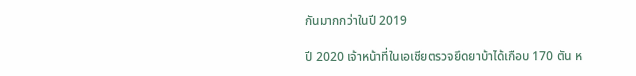กันมากกว่าในปี 2019

ปี 2020 เจ้าหน้าที่ในเอเชียตรวจยึดยาบ้าได้เกือบ 170 ตัน ห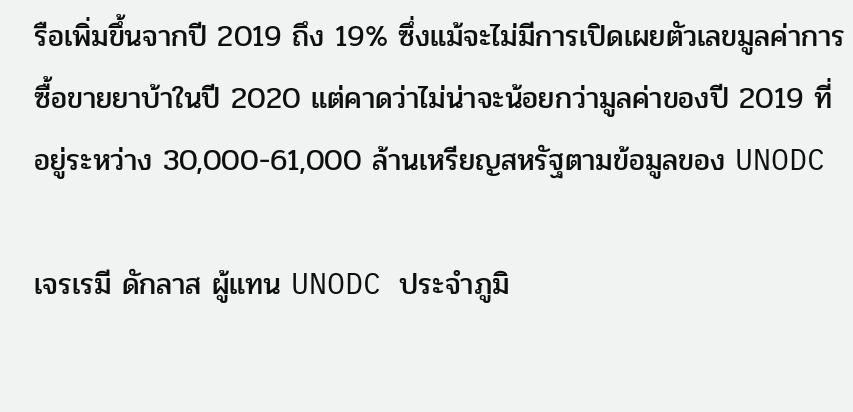รือเพิ่มขึ้นจากปี 2019 ถึง 19% ซึ่งแม้จะไม่มีการเปิดเผยตัวเลขมูลค่าการซื้อขายยาบ้าในปี 2020 แต่คาดว่าไม่น่าจะน้อยกว่ามูลค่าของปี 2019 ที่อยู่ระหว่าง 30,000-61,000 ล้านเหรียญสหรัฐตามข้อมูลของ UNODC

เจรเรมี ดักลาส ผู้แทน UNODC ประจำภูมิ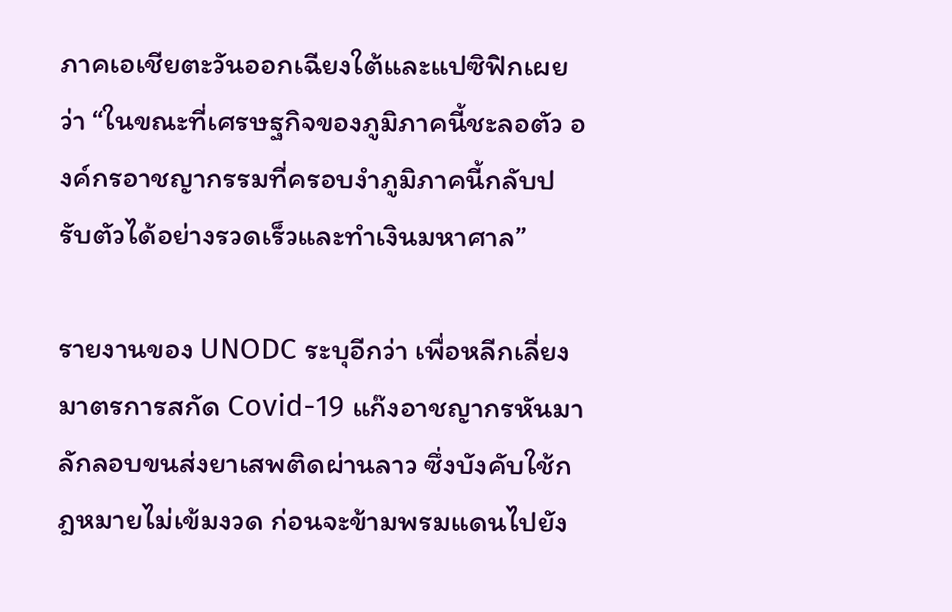ภาคเอเชียตะวันออกเฉียงใต้และแปซิฟิกเผยว่า “ในขณะที่เศรษฐกิจของภูมิภาคนี้ชะลอตัว องค์กรอาชญากรรมที่ครอบงำภูมิภาคนี้กลับปรับตัวได้อย่างรวดเร็วและทำเงินมหาศาล”

รายงานของ UNODC ระบุอีกว่า เพื่อหลีกเลี่ยงมาตรการสกัด Covid-19 แก๊งอาชญากรหันมาลักลอบขนส่งยาเสพติดผ่านลาว ซึ่งบังคับใช้กฎหมายไม่เข้มงวด ก่อนจะข้ามพรมแดนไปยัง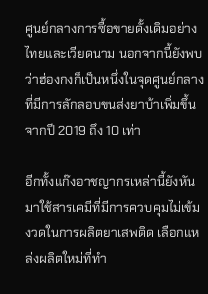ศูนย์กลางการซื้อขายดั้งเดิมอย่างไทยและเวียดนาม นอกจากนี้ยังพบว่าฮ่องกงก็เป็นหนึ่งในจุดศูนย์กลางที่มีการลักลอบขนส่งยาบ้าเพิ่มขึ้นจากปี 2019 ถึง 10 เท่า

อีกทั้งแก๊งอาชญากรเหล่านี้ยังหันมาใช้สารเคมีที่มีการควบคุมไม่เข้มงวดในการผลิตยาเสพติด เลือกแหล่งผลิตใหม่ที่ทำ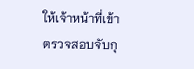ให้เจ้าหน้าที่เข้าตรวจสอบจับกุ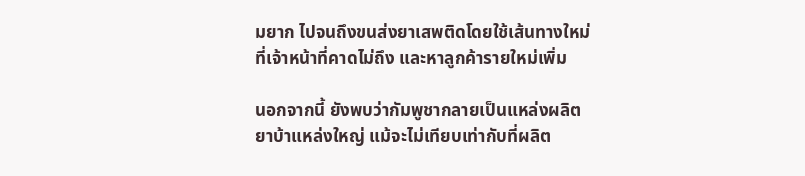มยาก ไปจนถึงขนส่งยาเสพติดโดยใช้เส้นทางใหม่ที่เจ้าหน้าที่คาดไม่ถึง และหาลูกค้ารายใหม่เพิ่ม

นอกจากนี้ ยังพบว่ากัมพูชากลายเป็นแหล่งผลิตยาบ้าแหล่งใหญ่ แม้จะไม่เทียบเท่ากับที่ผลิต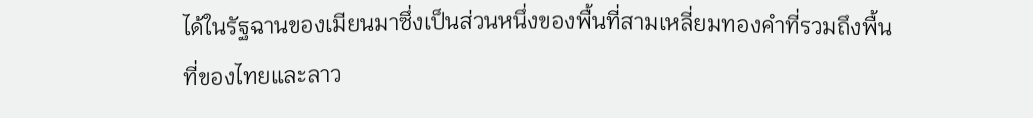ได้ในรัฐฉานของเมียนมาซึ่งเป็นส่วนหนึ่งของพื้นที่สามเหลี่ยมทองคำที่รวมถึงพื้นที่ของไทยและลาว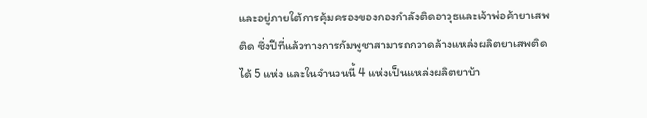และอยู่ภายใต้การคุ้มครองของกองกำลังติดอาวุธและเจ้าพ่อค้ายาเสพติด ซึ่งปีที่แล้วทางการกัมพูชาสามารถกวาดล้างแหล่งผลิตยาเสพติดได้ 5 แห่ง และในจำนวนนี้ 4 แห่งเป็นแหล่งผลิตยาบ้า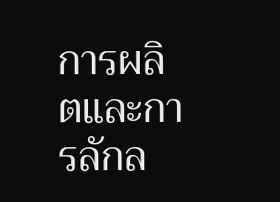การผลิตและการลักล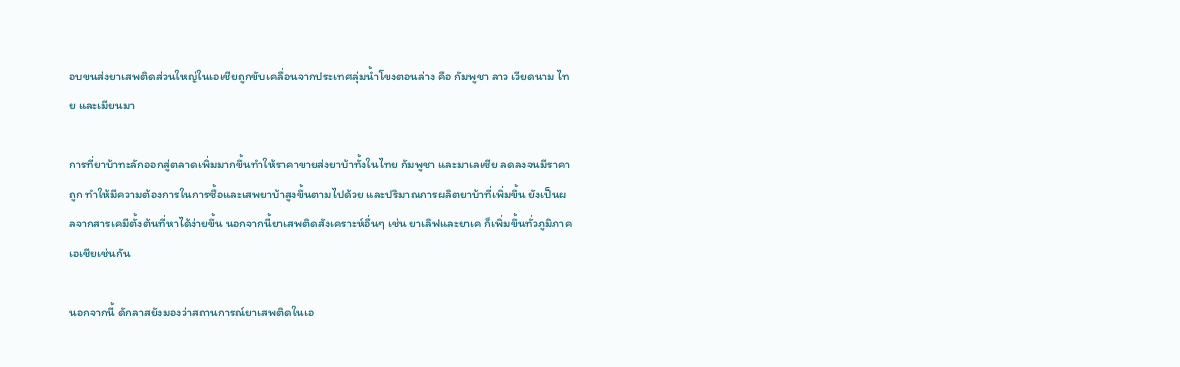อบขนส่งยาเสพติดส่วนใหญ่ในเอเชียถูกขับเคลื่อนจากประเทศลุ่มน้ำโขงตอนล่าง คือ กัมพูชา ลาว เวียดนาม ไทย และเมียนมา

การที่ยาบ้าทะลักออกสู่ตลาดเพิ่มมากขึ้นทำให้ราคาขายส่งยาบ้าทั้งในไทย กัมพูชา และมาเลเซีย ลดลงจนมีราคาถูก ทำให้มีความต้องการในการซื้อและเสพยาบ้าสูงขึ้นตามไปด้วย และปริมาณการผลิตยาบ้าที่เพิ่มขึ้น ยังเป็นผลจากสารเคมีตั้งต้นที่หาได้ง่ายขึ้น นอกจากนี้ยาเสพติดสังเคราะห์อื่นๆ เช่น ยาเลิฟและยาเค ก็เพิ่มขึ้นทั่วภูมิภาคเอเชียเช่นกัน

นอกจากนี้ ดักลาสยังมองว่าสถานการณ์ยาเสพติดในเอ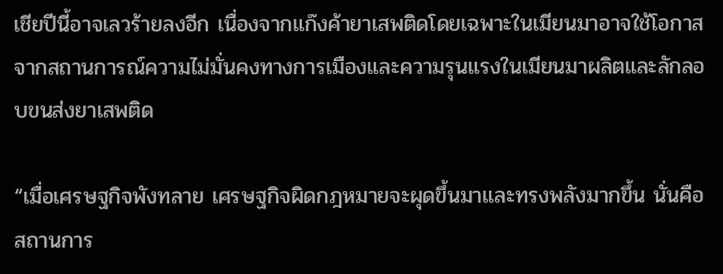เชียปีนี้อาจเลวร้ายลงอีก เนื่องจากแก๊งค้ายาเสพติดโดยเฉพาะในเมียนมาอาจใช้โอกาสจากสถานการณ์ความไม่มั่นคงทางการเมืองและความรุนแรงในเมียนมาผลิตและลักลอบขนส่งยาเสพติด

“เมื่อเศรษฐกิจพังทลาย เศรษฐกิจผิดกฎหมายจะผุดขึ้นมาและทรงพลังมากขึ้น นั่นคือสถานการ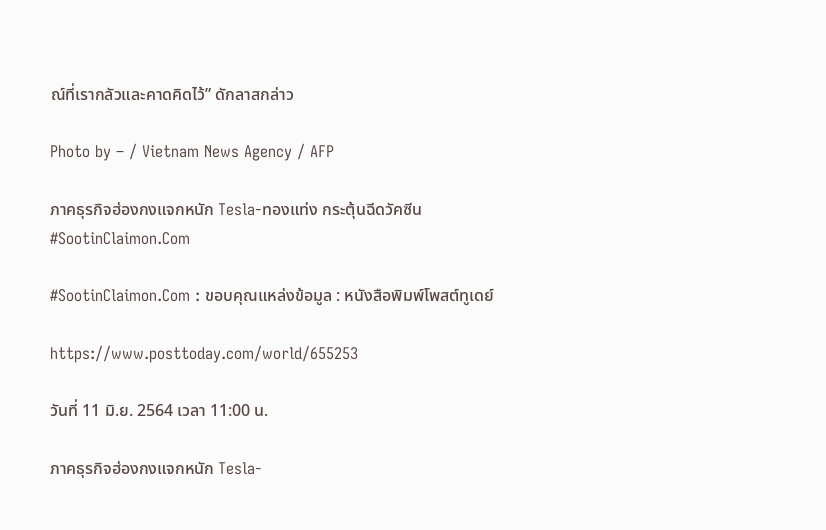ณ์ที่เรากลัวและคาดคิดไว้” ดักลาสกล่าว

Photo by – / Vietnam News Agency / AFP

ภาคธุรกิจฮ่องกงแจกหนัก Tesla-ทองแท่ง กระตุ้นฉีดวัคซีน #SootinClaimon.Com

#SootinClaimon.Com : ขอบคุณแหล่งข้อมูล : หนังสือพิมพ์โพสต์ทูเดย์

https://www.posttoday.com/world/655253

วันที่ 11 มิ.ย. 2564 เวลา 11:00 น.

ภาคธุรกิจฮ่องกงแจกหนัก Tesla-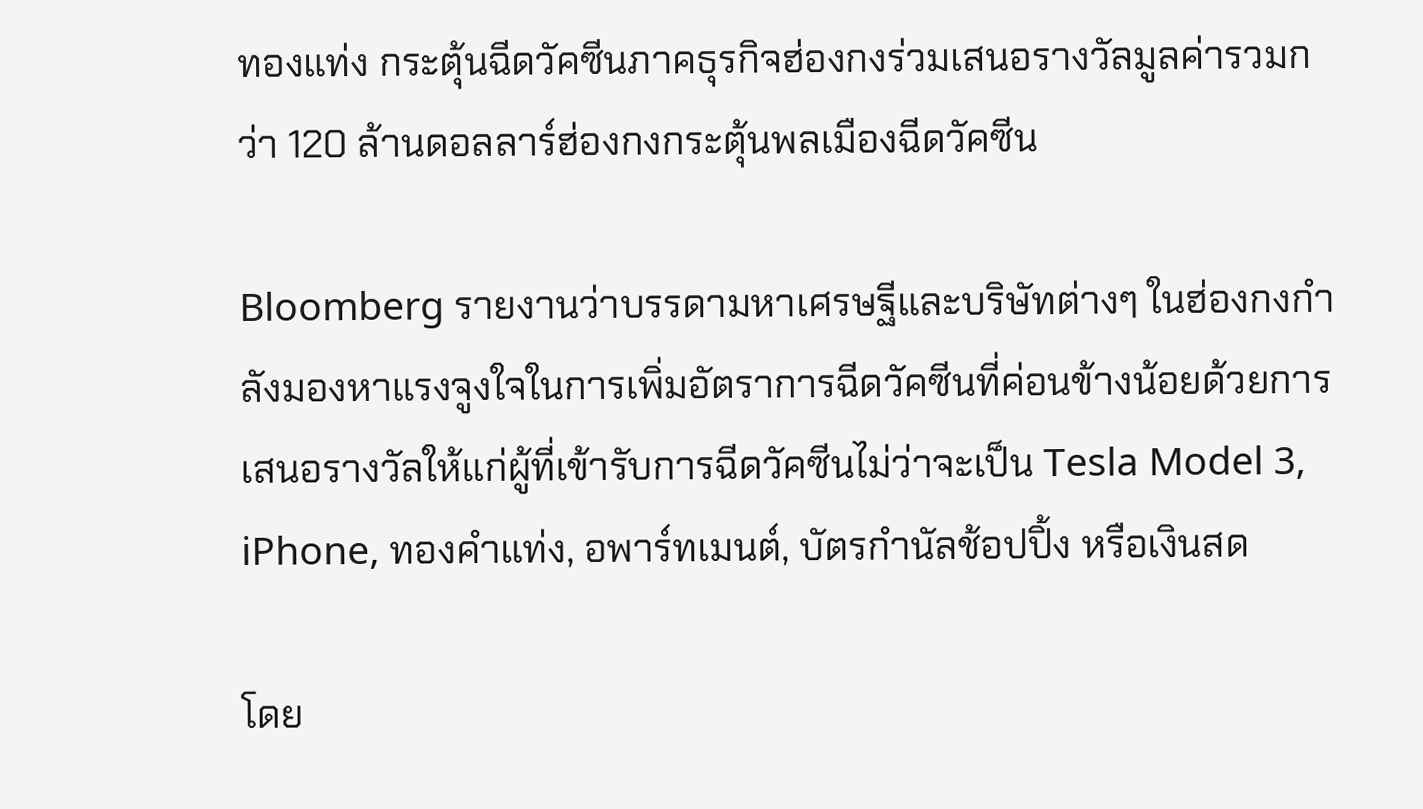ทองแท่ง กระตุ้นฉีดวัคซีนภาคธุรกิจฮ่องกงร่วมเสนอรางวัลมูลค่ารวมกว่า 120 ล้านดอลลาร์ฮ่องกงกระตุ้นพลเมืองฉีดวัคซีน

Bloomberg รายงานว่าบรรดามหาเศรษฐีและบริษัทต่างๆ ในฮ่องกงกำลังมองหาแรงจูงใจในการเพิ่มอัตราการฉีดวัคซีนที่ค่อนข้างน้อยด้วยการเสนอรางวัลให้แก่ผู้ที่เข้ารับการฉีดวัคซีนไม่ว่าจะเป็น Tesla Model 3, iPhone, ทองคำแท่ง, อพาร์ทเมนต์, บัตรกำนัลช้อปปิ้ง หรือเงินสด

โดย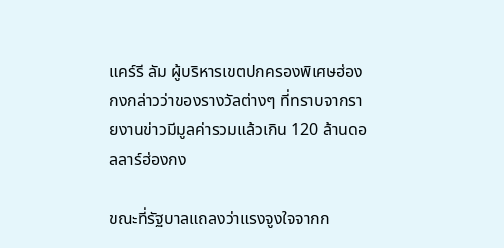แคร์รี ลัม ผู้บริหารเขตปกครองพิเศษฮ่องกงกล่าวว่าของรางวัลต่างๆ ที่ทราบจากรายงานข่าวมีมูลค่ารวมแล้วเกิน 120 ล้านดอลลาร์ฮ่องกง

ขณะที่รัฐบาลแถลงว่าแรงจูงใจจากก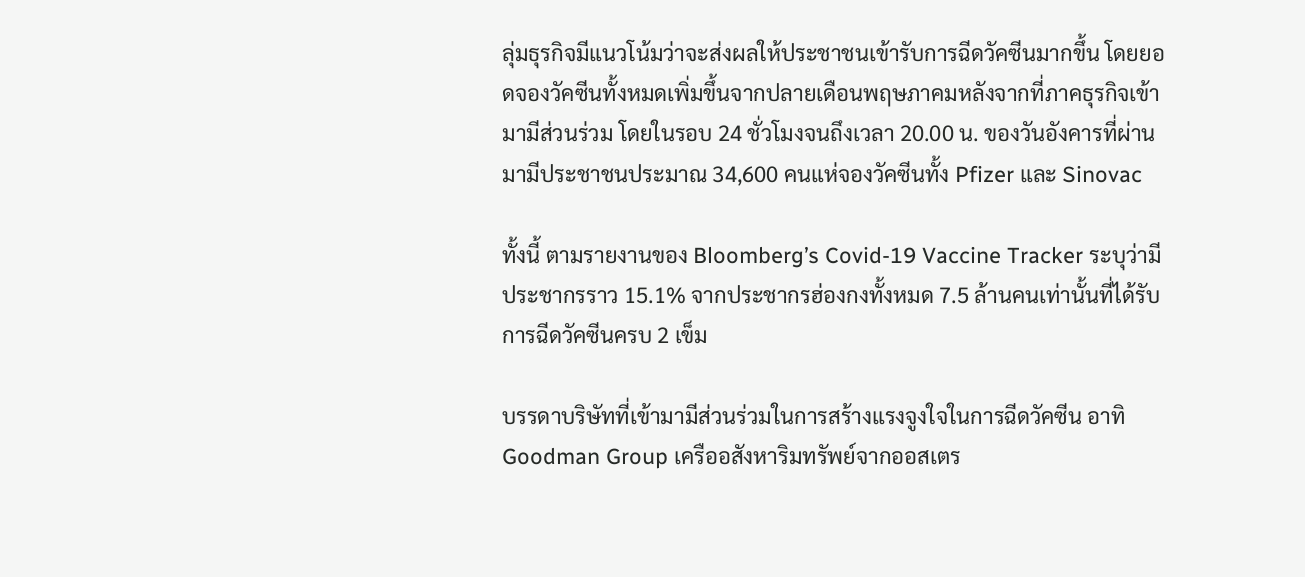ลุ่มธุรกิจมีแนวโน้มว่าจะส่งผลให้ประชาชนเข้ารับการฉีดวัคซีนมากขึ้น โดยยอดจองวัคซีนทั้งหมดเพิ่มขึ้นจากปลายเดือนพฤษภาคมหลังจากที่ภาคธุรกิจเข้ามามีส่วนร่วม โดยในรอบ 24 ชั่วโมงจนถึงเวลา 20.00 น. ของวันอังคารที่ผ่านมามีประชาชนประมาณ 34,600 คนแห่จองวัคซีนทั้ง Pfizer และ Sinovac

ทั้งนี้ ตามรายงานของ Bloomberg’s Covid-19 Vaccine Tracker ระบุว่ามีประชากรราว 15.1% จากประชากรฮ่องกงทั้งหมด 7.5 ล้านคนเท่านั้นที่ได้รับการฉีดวัคซีนครบ 2 เข็ม

บรรดาบริษัทที่เข้ามามีส่วนร่วมในการสร้างแรงจูงใจในการฉีดวัคซีน อาทิ Goodman Group เครืออสังหาริมทรัพย์จากออสเตร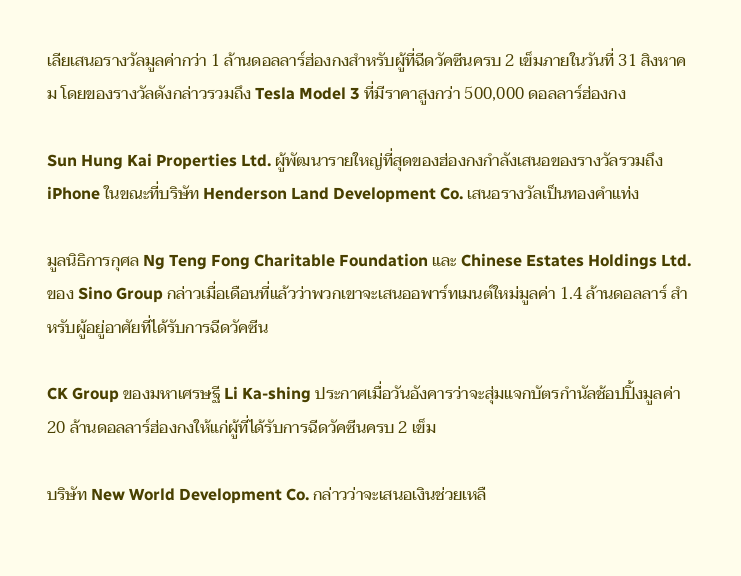เลียเสนอรางวัลมูลค่ากว่า 1 ล้านดอลลาร์ฮ่องกงสำหรับผู้ที่ฉีดวัคซีนครบ 2 เข็มภายในวันที่ 31 สิงหาคม โดยของรางวัลดังกล่าวรวมถึง Tesla Model 3 ที่มีราคาสูงกว่า 500,000 ดอลลาร์ฮ่องกง

Sun Hung Kai Properties Ltd. ผู้พัฒนารายใหญ่ที่สุดของฮ่องกงกำลังเสนอของรางวัลรวมถึง iPhone ในขณะที่บริษัท Henderson Land Development Co. เสนอรางวัลเป็นทองคำแท่ง

มูลนิธิการกุศล Ng Teng Fong Charitable Foundation และ Chinese Estates Holdings Ltd. ของ Sino Group กล่าวเมื่อเดือนที่แล้วว่าพวกเขาจะเสนออพาร์ทเมนต์ใหม่มูลค่า 1.4 ล้านดอลลาร์ สำหรับผู้อยู่อาศัยที่ได้รับการฉีดวัคซีน

CK Group ของมหาเศรษฐี Li Ka-shing ประกาศเมื่อวันอังคารว่าจะสุ่มแจกบัตรกำนัลช้อปปิ้งมูลค่า 20 ล้านดอลลาร์ฮ่องกงให้แก่ผู้ที่ได้รับการฉีดวัคซีนครบ 2 เข็ม

บริษัท New World Development Co. กล่าวว่าจะเสนอเงินช่วยเหลื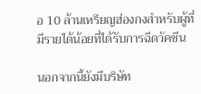อ 10 ล้านเหรียญฮ่องกงสำหรับผู้ที่มีรายได้น้อยที่ได้รับการฉีดวัคซีน

นอกจากนี้ยังมีบริษัท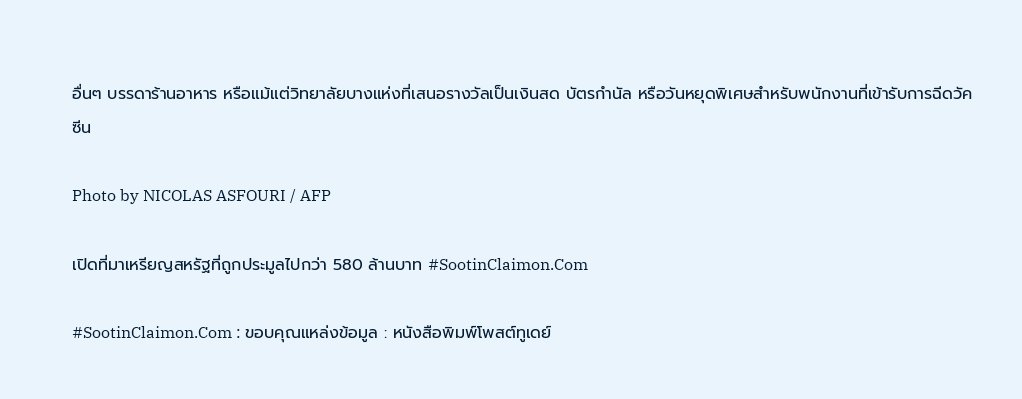อื่นๆ บรรดาร้านอาหาร หรือแม้แต่วิทยาลัยบางแห่งที่เสนอรางวัลเป็นเงินสด บัตรกำนัล หรือวันหยุดพิเศษสำหรับพนักงานที่เข้ารับการฉีดวัคซีน

Photo by NICOLAS ASFOURI / AFP

เปิดที่มาเหรียญสหรัฐที่ถูกประมูลไปกว่า 580 ล้านบาท #SootinClaimon.Com

#SootinClaimon.Com : ขอบคุณแหล่งข้อมูล : หนังสือพิมพ์โพสต์ทูเดย์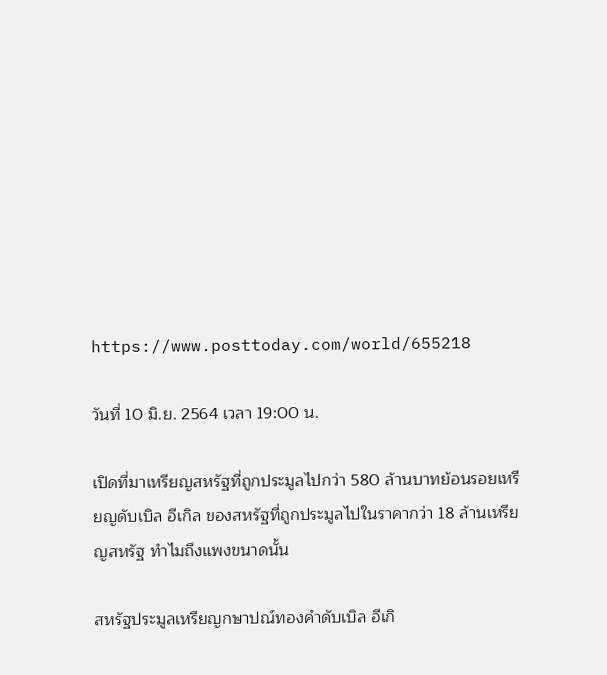https://www.posttoday.com/world/655218

วันที่ 10 มิ.ย. 2564 เวลา 19:00 น.

เปิดที่มาเหรียญสหรัฐที่ถูกประมูลไปกว่า 580 ล้านบาทย้อนรอยเหรียญดับเบิล อีเกิล ของสหรัฐที่ถูกประมูลไปในราคากว่า 18 ล้านเหรียญสหรัฐ ทำไมถึงแพงขนาดนั้น

สหรัฐประมูลเหรียญกษาปณ์ทองคำดับเบิล อีเกิ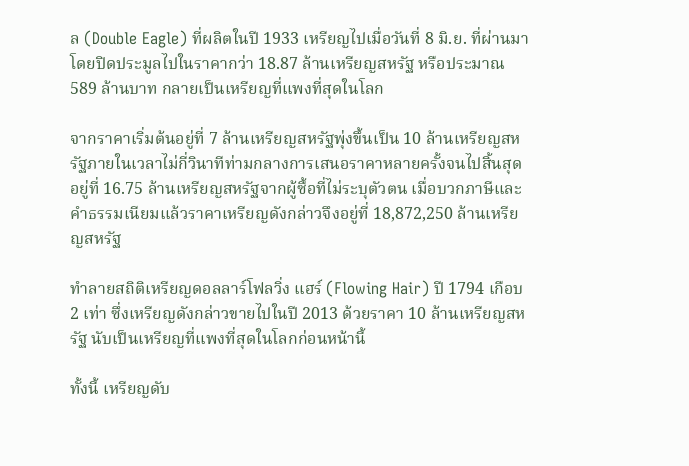ล (Double Eagle) ที่ผลิตในปี 1933 เหรียญไปเมื่อวันที่ 8 มิ.ย. ที่ผ่านมา โดยปิดประมูลไปในราคากว่า 18.87 ล้านเหรียญสหรัฐ หรือประมาณ 589 ล้านบาท กลายเป็นเหรียญที่แพงที่สุดในโลก

จากราคาเริ่มต้นอยู่ที่ 7 ล้านเหรียญสหรัฐพุ่งขึ้นเป็น 10 ล้านเหรียญสหรัฐภายในเวลาไม่กี่วินาทีท่ามกลางการเสนอราคาหลายครั้งจนไปสิ้นสุดอยู่ที่ 16.75 ล้านเหรียญสหรัฐจากผู้ซื้อที่ไม่ระบุตัวตน เมื่อบวกภาษีและคำธรรมเนียมแล้วราคาเหรียญดังกล่าวจึงอยู่ที่ 18,872,250 ล้านเหรียญสหรัฐ

ทำลายสถิติเหรียญดอลลาร์โฟลวิ่ง แฮร์ (Flowing Hair) ปี 1794 เกือบ 2 เท่า ซึ่งเหรียญดังกล่าวขายไปในปี 2013 ด้วยราคา 10 ล้านเหรียญสหรัฐ นับเป็นเหรียญที่แพงที่สุดในโลกก่อนหน้านี้

ทั้งนี้ เหรียญดับ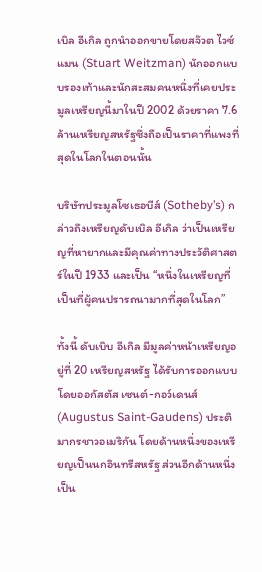เบิล อีเกิล ถูกนำออกขายโดยสจ๊วต ไวซ์แมน (Stuart Weitzman) นักออกแบบรองเท้าและนักสะสมคนหนึ่งที่เคยประมูลเหรียญนี้มาในปี 2002 ด้วยราคา 7.6 ล้านเหรียญสหรัฐซึ่งถือเป็นราคาที่แพงที่สุดในโลกในตอนนั้น

บริษัทประมูลโซเธอบีส์ (Sotheby’s) กล่าวถึงเหรียญดับเบิล อีเกิล ว่าเป็นเหรียญที่หายากและมีคุณค่าทางประวัติศาสตร์ในปี 1933 และเป็น “หนึ่งในเหรียญที่เป็นที่ผู้คนปรารถนามากที่สุดในโลก”

ทั้งนี้ ดับเบิบ อีเกิล มีมูลค่าหน้าเหรียญอยู่ที่ 20 เหรียญสหรัฐ ได้รับการออกแบบโดยออกัสตัส เซนต์-กอว์เดนส์ (Augustus Saint-Gaudens) ประติมากรชาวอเมริกัน โดยด้านหนึ่งของเหรียญเป็นนกอินทรีสหรัฐ ส่วนอีกด้านหนึ่งเป็น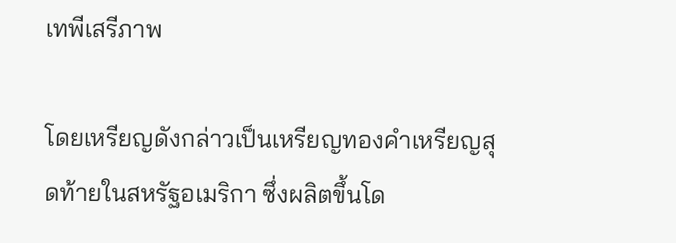เทพีเสรีภาพ

โดยเหรียญดังกล่าวเป็นเหรียญทองคำเหรียญสุดท้ายในสหรัฐอเมริกา ซึ่งผลิตขึ้นโด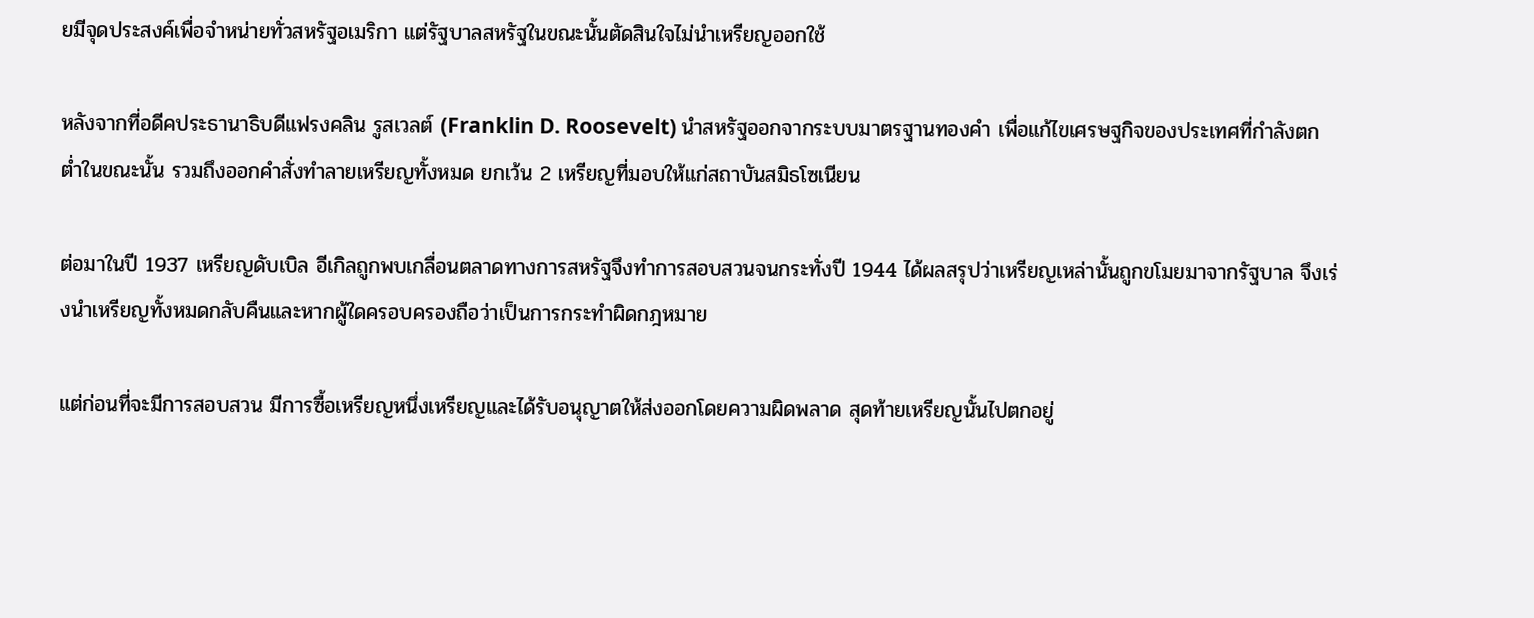ยมีจุดประสงค์เพื่อจำหน่ายทั่วสหรัฐอเมริกา แต่รัฐบาลสหรัฐในขณะนั้นตัดสินใจไม่นำเหรียญออกใช้

หลังจากที่อดีคประธานาธิบดีแฟรงคลิน รูสเวลต์ (Franklin D. Roosevelt) นำสหรัฐออกจากระบบมาตรฐานทองคำ เพื่อแก้ไขเศรษฐกิจของประเทศที่กำลังตกต่ำในขณะนั้น รวมถึงออกคำสั่งทำลายเหรียญทั้งหมด ยกเว้น 2 เหรียญที่มอบให้แก่สถาบันสมิธโซเนียน

ต่อมาในปี 1937 เหรียญดับเบิล อีเกิลถูกพบเกลื่อนตลาดทางการสหรัฐจึงทำการสอบสวนจนกระทั่งปี 1944 ได้ผลสรุปว่าเหรียญเหล่านั้นถูกขโมยมาจากรัฐบาล จึงเร่งนำเหรียญทั้งหมดกลับคืนและหากผู้ใดครอบครองถือว่าเป็นการกระทำผิดกฎหมาย

แต่ก่อนที่จะมีการสอบสวน มีการซื้อเหรียญหนึ่งเหรียญและได้รับอนุญาตให้ส่งออกโดยความผิดพลาด สุดท้ายเหรียญนั้นไปตกอยู่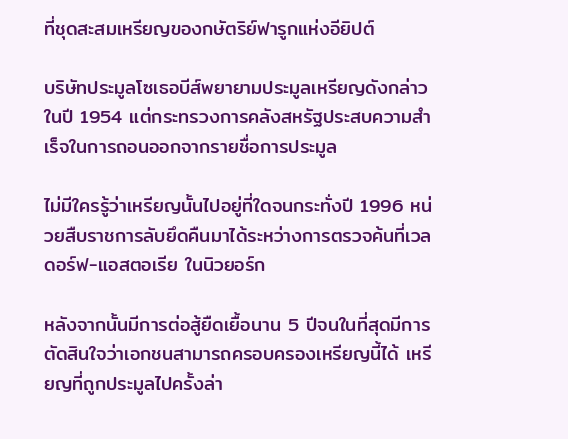ที่ชุดสะสมเหรียญของกษัตริย์ฟารูกแห่งอียิปต์

บริษัทประมูลโซเธอบีส์พยายามประมูลเหรียญดังกล่าวในปี 1954 แต่กระทรวงการคลังสหรัฐประสบความสำเร็จในการถอนออกจากรายชื่อการประมูล

ไม่มีใครรู้ว่าเหรียญนั้นไปอยู่ที่ใดจนกระทั่งปี 1996 หน่วยสืบราชการลับยึดคืนมาได้ระหว่างการตรวจค้นที่เวลดอร์ฟ-แอสตอเรีย ในนิวยอร์ก

หลังจากนั้นมีการต่อสู้ยืดเยื้อนาน 5 ปีจนในที่สุดมีการตัดสินใจว่าเอกชนสามารถครอบครองเหรียญนี้ได้ เหรียญที่ถูกประมูลไปครั้งล่า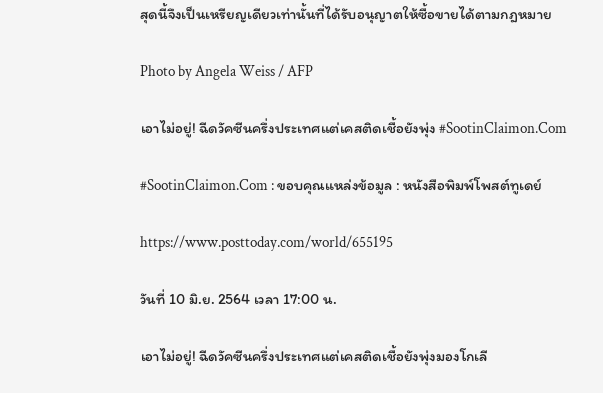สุดนี้จึงเป็นเหรียญเดียวเท่านั้นที่ได้รับอนุญาตให้ซื้อขายได้ตามกฎหมาย

Photo by Angela Weiss / AFP

เอาไม่อยู่! ฉีดวัคซีนครึ่งประเทศแต่เคสติดเชื้อยังพุ่ง #SootinClaimon.Com

#SootinClaimon.Com : ขอบคุณแหล่งข้อมูล : หนังสือพิมพ์โพสต์ทูเดย์

https://www.posttoday.com/world/655195

วันที่ 10 มิ.ย. 2564 เวลา 17:00 น.

เอาไม่อยู่! ฉีดวัคซีนครึ่งประเทศแต่เคสติดเชื้อยังพุ่งมองโกเลี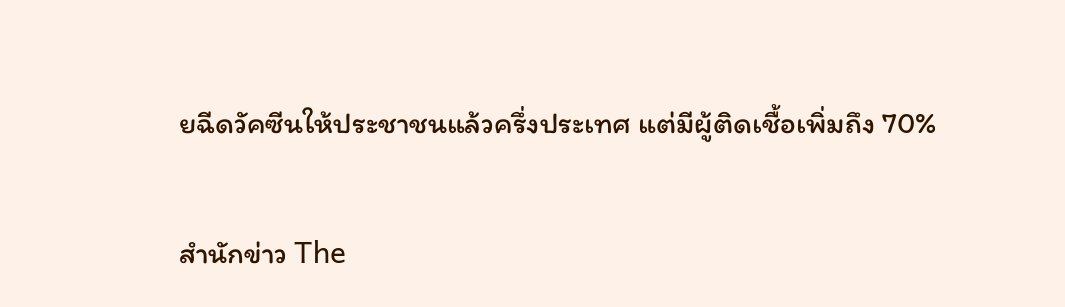ยฉีดวัคซีนให้ประชาชนแล้วครึ่งประเทศ แต่มีผู้ติดเชื้อเพิ่มถึง 70%

สำนักข่าว The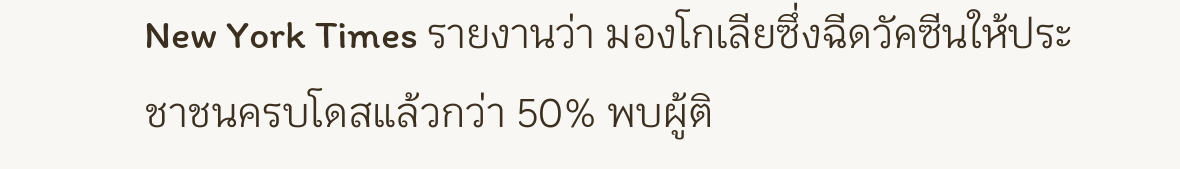New York Times รายงานว่า มองโกเลียซึ่งฉีดวัคซีนให้ประชาชนครบโดสแล้วกว่า 50% พบผู้ติ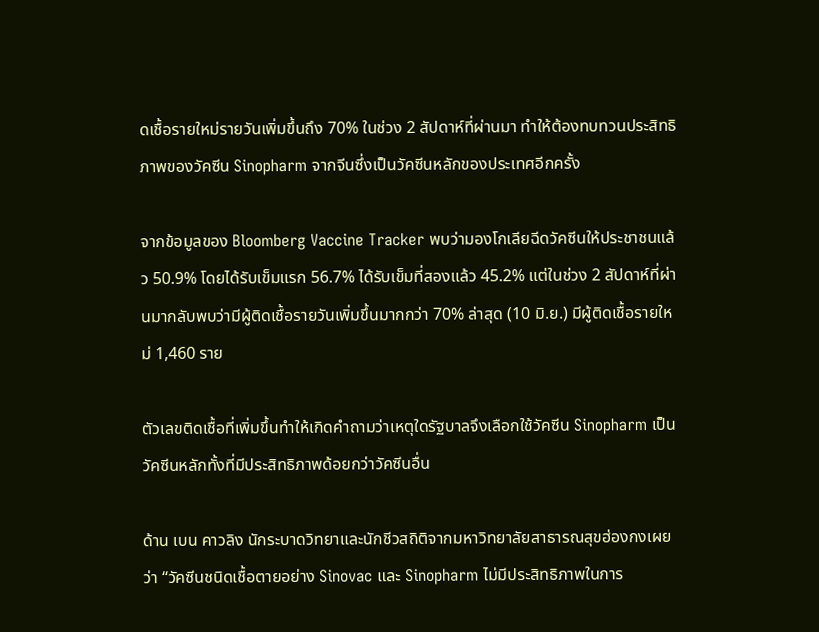ดเชื้อรายใหม่รายวันเพิ่มขึ้นถึง 70% ในช่วง 2 สัปดาห์ที่ผ่านมา ทำให้ต้องทบทวนประสิทธิภาพของวัคซีน Sinopharm จากจีนซึ่งเป็นวัคซีนหลักของประเทศอีกครั้ง

จากข้อมูลของ Bloomberg Vaccine Tracker พบว่ามองโกเลียฉีดวัคซีนให้ประชาชนแล้ว 50.9% โดยได้รับเข็มแรก 56.7% ได้รับเข็มที่สองแล้ว 45.2% แต่ในช่วง 2 สัปดาห์ที่ผ่านมากลับพบว่ามีผู้ติดเชื้อรายวันเพิ่มขึ้นมากกว่า 70% ล่าสุด (10 มิ.ย.) มีผู้ติดเชื้อรายใหม่ 1,460 ราย

ตัวเลขติดเชื้อที่เพิ่มขึ้นทำให้เกิดคำถามว่าเหตุใดรัฐบาลจึงเลือกใช้วัคซีน Sinopharm เป็นวัคซีนหลักทั้งที่มีประสิทธิภาพด้อยกว่าวัคซีนอื่น

ด้าน เบน คาวลิง นักระบาดวิทยาและนักชีวสถิติจากมหาวิทยาลัยสาธารณสุขฮ่องกงเผยว่า “วัคซีนชนิดเชื้อตายอย่าง Sinovac และ Sinopharm ไม่มีประสิทธิภาพในการ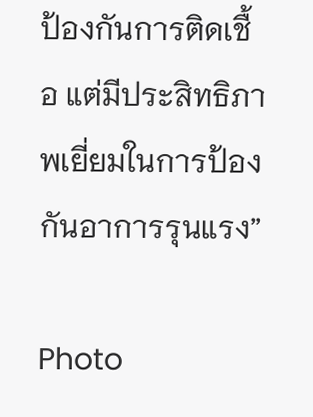ป้องกันการติดเชื้อ แต่มีประสิทธิภาพเยี่ยมในการป้องกันอาการรุนแรง”

Photo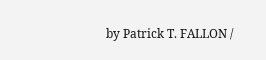by Patrick T. FALLON /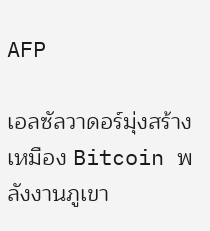AFP

เอลซัลวาดอร์มุ่งสร้างเหมือง Bitcoin พลังงานภูเขา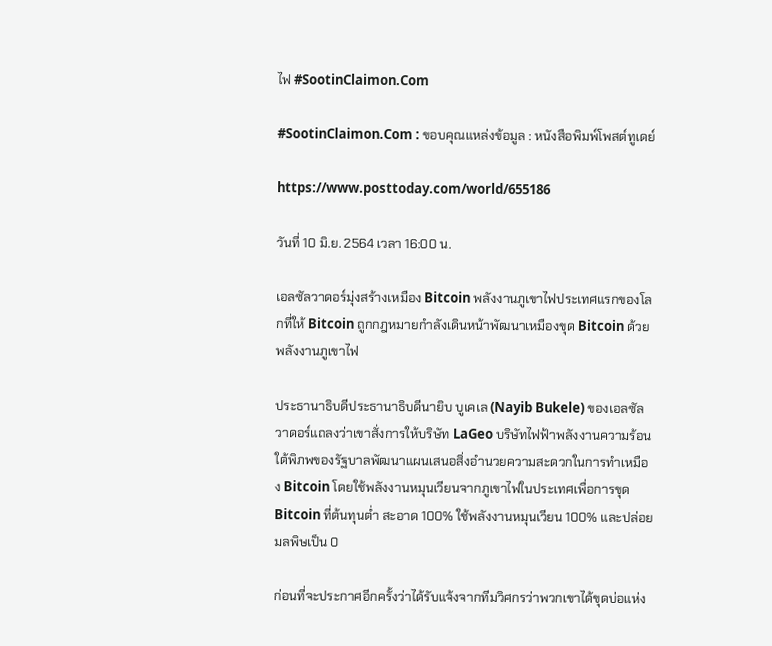ไฟ #SootinClaimon.Com

#SootinClaimon.Com : ขอบคุณแหล่งข้อมูล : หนังสือพิมพ์โพสต์ทูเดย์

https://www.posttoday.com/world/655186

วันที่ 10 มิ.ย. 2564 เวลา 16:00 น.

เอลซัลวาดอร์มุ่งสร้างเหมือง Bitcoin พลังงานภูเขาไฟประเทศแรกของโลกที่ให้ Bitcoin ถูกกฎหมายกำลังเดินหน้าพัฒนาเหมืองขุด Bitcoin ด้วยพลังงานภูเขาไฟ

ประธานาธิบดีประธานาธิบดีนายิบ บูเคเล (Nayib Bukele) ของเอลซัลวาดอร์แถลงว่าเขาสั่งการให้บริษัท LaGeo บริษัทไฟฟ้าพลังงานความร้อนใต้พิภพของรัฐบาลพัฒนาแผนเสนอสิ่งอำนวยความสะดวกในการทำเหมือง Bitcoin โดยใช้พลังงานหมุนเวียนจากภูเขาไฟในประเทศเพื่อการขุด Bitcoin ที่ต้นทุนต่ำ สะอาด 100% ใช้พลังงานหมุนเวียน 100% และปล่อยมลพิษเป็น 0

ก่อนที่จะประกาศอีกครั้งว่าได้รับแจ้งจากทีมวิศกรว่าพวกเขาได้ขุดบ่อแห่ง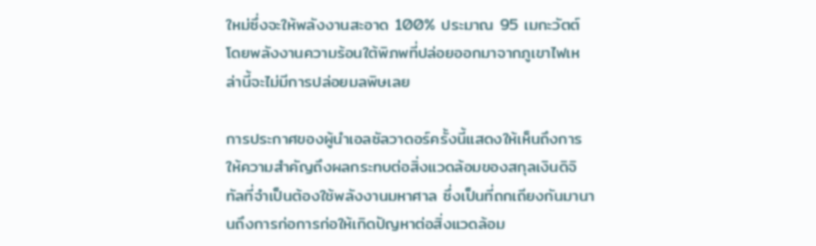ใหม่ซึ่งจะให้พลังงานสะอาด 100% ประมาณ 95 เมกะวัตต์ โดยพลังงานความร้อนใต้พิภพที่ปล่อยออกมาจากภูเขาไฟเหล่านี้จะไม่มีการปล่อยมลพิษเลย

การประกาศของผู้นำเอลซัลวาดอร์ครั้งนี้แสดงให้เห็นถึงการให้ความสำคัญถึงผลกระทบต่อสิ่งแวดล้อมของสกุลเงินดิจิทัลที่จำเป็นต้องใช้พลังงานมหาศาล ซึ่งเป็นที่ถกเถียงกันมานานถึงการก่อการก่อให้เกิดปัญหาต่อสิ่งแวดล้อม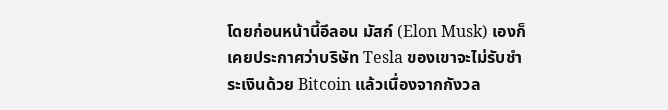โดยก่อนหน้านี้อีลอน มัสก์ (Elon Musk) เองก็เคยประกาศว่าบริษัท Tesla ของเขาจะไม่รับชำระเงินด้วย Bitcoin แล้วเนื่องจากกังวล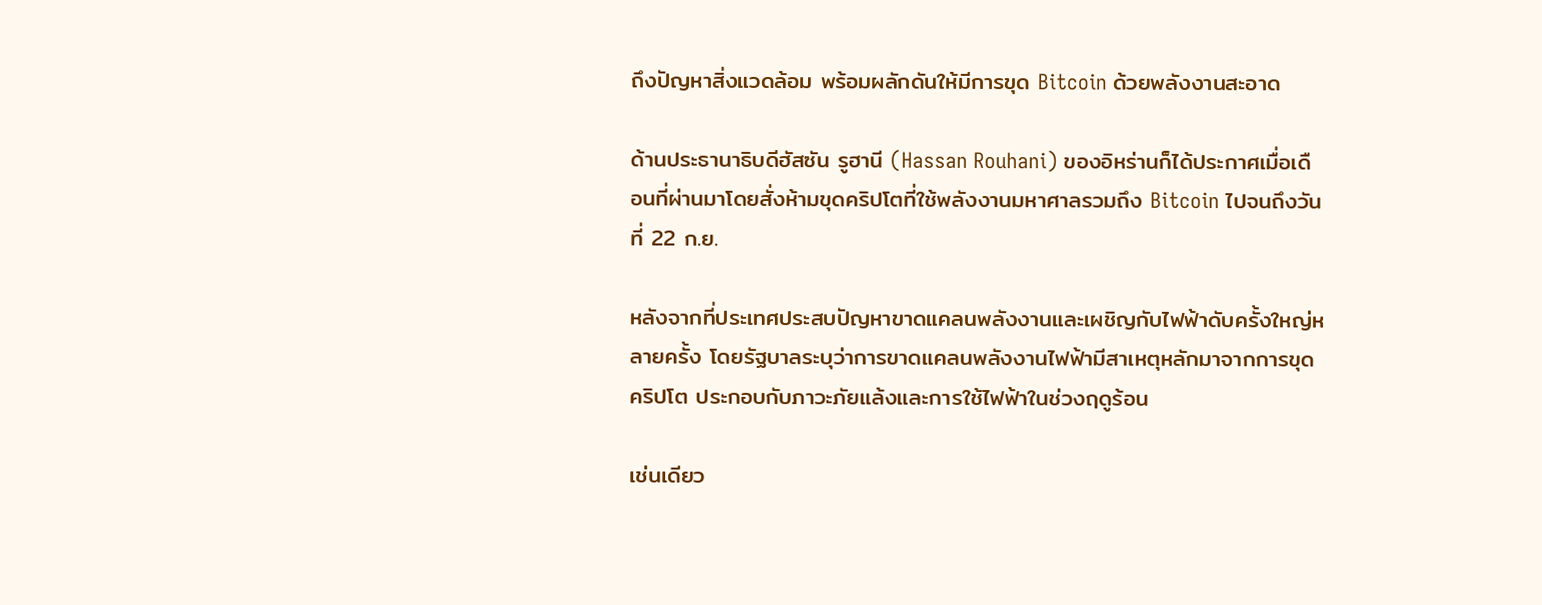ถึงปัญหาสิ่งแวดล้อม พร้อมผลักดันให้มีการขุด Bitcoin ด้วยพลังงานสะอาด

ด้านประธานาธิบดีฮัสซัน รูฮานี (Hassan Rouhani) ของอิหร่านก็ได้ประกาศเมื่อเดือนที่ผ่านมาโดยสั่งห้ามขุดคริปโตที่ใช้พลังงานมหาศาลรวมถึง Bitcoin ไปจนถึงวันที่ 22 ก.ย.

หลังจากที่ประเทศประสบปัญหาขาดแคลนพลังงานและเผชิญกับไฟฟ้าดับครั้งใหญ่หลายครั้ง โดยรัฐบาลระบุว่าการขาดแคลนพลังงานไฟฟ้ามีสาเหตุหลักมาจากการขุดคริปโต ประกอบกับภาวะภัยแล้งและการใช้ไฟฟ้าในช่วงฤดูร้อน

เช่นเดียว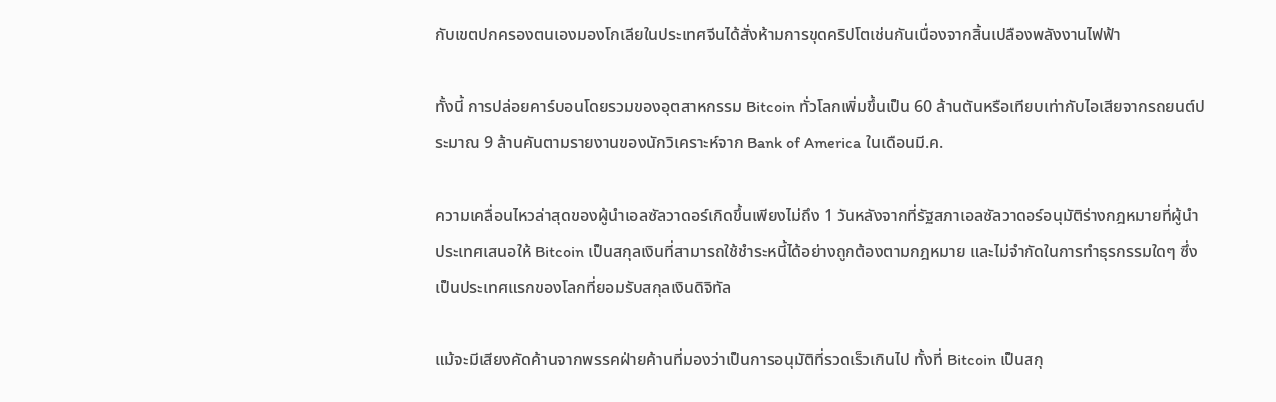กับเขตปกครองตนเองมองโกเลียในประเทศจีนได้สั่งห้ามการขุดคริปโตเช่นกันเนื่องจากสิ้นเปลืองพลังงานไฟฟ้า

ทั้งนี้ การปล่อยคาร์บอนโดยรวมของอุตสาหกรรม Bitcoin ทั่วโลกเพิ่มขึ้นเป็น 60 ล้านตันหรือเทียบเท่ากับไอเสียจากรถยนต์ประมาณ 9 ล้านคันตามรายงานของนักวิเคราะห์จาก Bank of America ในเดือนมี.ค.

ความเคลื่อนไหวล่าสุดของผู้นำเอลซัลวาดอร์เกิดขึ้นเพียงไม่ถึง 1 วันหลังจากที่รัฐสภาเอลซัลวาดอร์อนุมัติร่างกฎหมายที่ผู้นำประเทศเสนอให้ Bitcoin เป็นสกุลเงินที่สามารถใช้ชำระหนี้ได้อย่างถูกต้องตามกฎหมาย และไม่จำกัดในการทำธุรกรรมใดๆ ซึ่งเป็นประเทศแรกของโลกที่ยอมรับสกุลเงินดิจิทัล

แม้จะมีเสียงคัดค้านจากพรรคฝ่ายค้านที่มองว่าเป็นการอนุมัติที่รวดเร็วเกินไป ทั้งที่ Bitcoin เป็นสกุ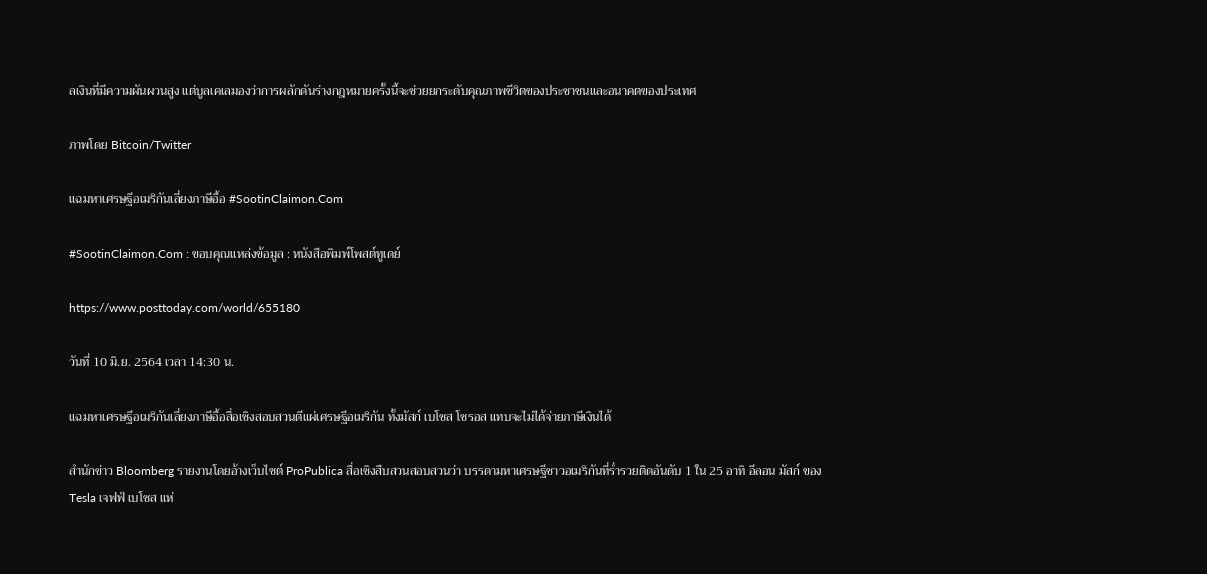ลเงินที่มีความผันผวนสูง แต่บูลเคเลมองว่าการผลักดันร่างกฎหมายครั้งนี้จะช่วยยกระดับคุณภาพชีวิตของประชาชนและอนาคตของประเทศ

ภาพโดย Bitcoin/Twitter

แฉมหาเศรษฐีอเมริกันเลี่ยงภาษีอื้อ #SootinClaimon.Com

#SootinClaimon.Com : ขอบคุณแหล่งข้อมูล : หนังสือพิมพ์โพสต์ทูเดย์

https://www.posttoday.com/world/655180

วันที่ 10 มิ.ย. 2564 เวลา 14:30 น.

แฉมหาเศรษฐีอเมริกันเลี่ยงภาษีอื้อสื่อเชิงสอบสวนตีแผ่เศรษฐีอเมริกัน ทั้งมัสก์ เบโซส โซรอส แทบจะไม่ได้จ่ายภาษีเงินได้

สำนักข่าว Bloomberg รายงานโดยอ้างเว็บไซต์ ProPublica สื่อเชิงสืบสวนสอบสวนว่า บรรดามหาเศรษฐีชาวอเมริกันที่ร่ำรวยติดอันดับ 1 ใน 25 อาทิ อีลอน มัสก์ ของ Tesla เจฟฟ์ เบโซส แห่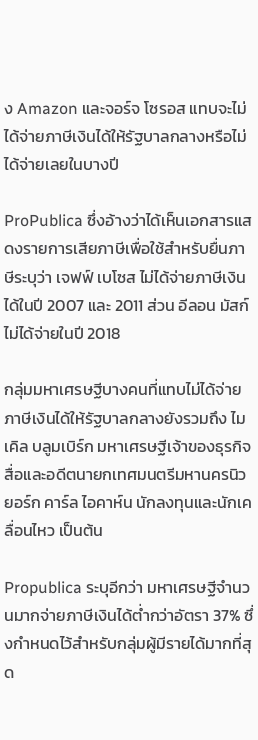ง Amazon และจอร์จ โซรอส แทบจะไม่ได้จ่ายภาษีเงินได้ให้รัฐบาลกลางหรือไม่ได้จ่ายเลยในบางปี

ProPublica ซึ่งอ้างว่าได้เห็นเอกสารแสดงรายการเสียภาษีเพื่อใช้สำหรับยื่นภาษีระบุว่า เจฟฟ์ เบโซส ไม่ได้จ่ายภาษีเงินได้ในปี 2007 และ 2011 ส่วน อีลอน มัสก์ ไม่ได้จ่ายในปี 2018

กลุ่มมหาเศรษฐีบางคนที่แทบไม่ได้จ่ายภาษีเงินได้ให้รัฐบาลกลางยังรวมถึง ไมเคิล บลูมเบิร์ก มหาเศรษฐีเจ้าของธุรกิจสื่อและอดีตนายกเทศมนตรีมหานครนิวยอร์ก คาร์ล ไอคาห์น นักลงทุนและนักเคลื่อนไหว เป็นต้น

Propublica ระบุอีกว่า มหาเศรษฐีจำนวนมากจ่ายภาษีเงินได้ต่ำกว่าอัตรา 37% ซึ่งกำหนดไว้สำหรับกลุ่มผู้มีรายได้มากที่สุด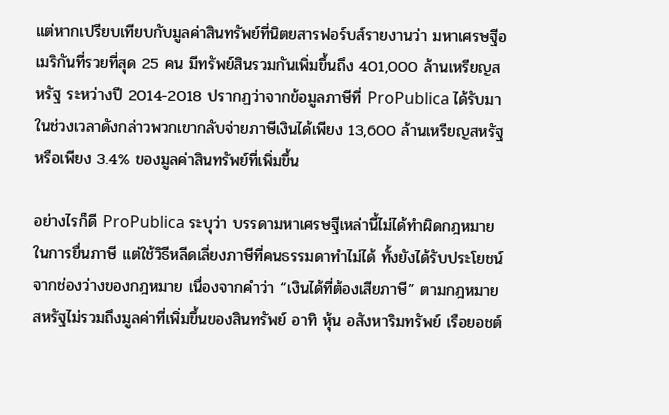แต่หากเปรียบเทียบกับมูลค่าสินทรัพย์ที่นิตยสารฟอร์บส์รายงานว่า มหาเศรษฐีอเมริกันที่รวยที่สุด 25 คน มีทรัพย์สินรวมกันเพิ่มขึ้นถึง 401,000 ล้านเหรียญสหรัฐ ระหว่างปี 2014-2018 ปรากฏว่าจากข้อมูลภาษีที่ ProPublica ได้รับมาในช่วงเวลาดังกล่าวพวกเขากลับจ่ายภาษีเงินได้เพียง 13,600 ล้านเหรียญสหรัฐ หรือเพียง 3.4% ของมูลค่าสินทรัพย์ที่เพิ่มขึ้น

อย่างไรก็ดี ProPublica ระบุว่า บรรดามหาเศรษฐีเหล่านี้ไม่ได้ทำผิดกฎหมายในการยื่นภาษี แต่ใช้วิธีหลีดเลี่ยงภาษีที่คนธรรมดาทำไม่ได้ ทั้งยังได้รับประโยชน์จากช่องว่างของกฎหมาย เนื่องจากคำว่า “เงินได้ที่ต้องเสียภาษี” ตามกฎหมายสหรัฐไม่รวมถึงมูลค่าที่เพิ่มขึ้นของสินทรัพย์ อาทิ หุ้น อสังหาริมทรัพย์ เรือยอชต์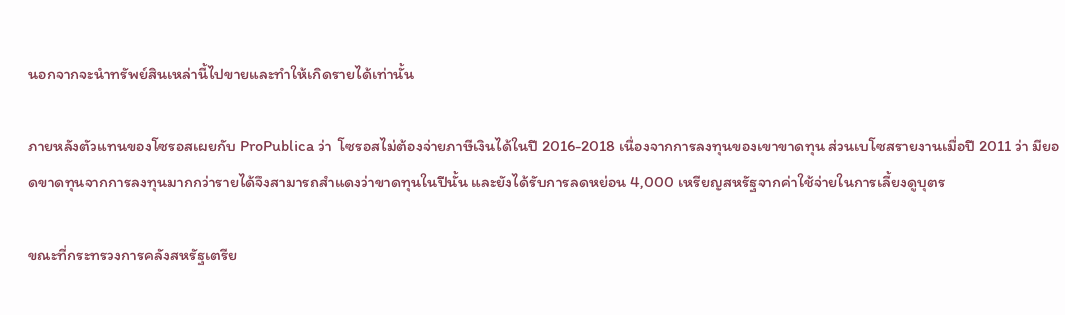นอกจากจะนำทรัพย์สินเหล่านี้ไปขายและทำให้เกิดรายได้เท่านั้น

ภายหลังตัวแทนของโซรอสเผยกับ ProPublica ว่า  โซรอสไม่ต้องจ่ายภาษีเงินได้ในปี 2016-2018 เนื่องจากการลงทุนของเขาขาดทุน ส่วนเบโซสรายงานเมื่อปี 2011 ว่า มียอดขาดทุนจากการลงทุนมากกว่ารายได้จึงสามารถสำแดงว่าขาดทุนในปีนั้น และยังได้รับการลดหย่อน 4,000 เหรียญสหรัฐจากค่าใช้จ่ายในการเลี้ยงดูบุตร

ขณะที่กระทรวงการคลังสหรัฐเตรีย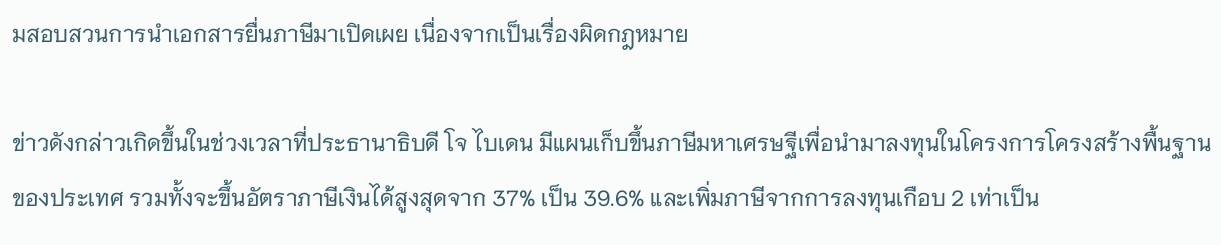มสอบสวนการนำเอกสารยื่นภาษีมาเปิดเผย เนื่องจากเป็นเรื่องผิดกฎหมาย

ข่าวดังกล่าวเกิดขึ้นในช่วงเวลาที่ประธานาธิบดี โจ ไบเดน มีแผนเก็บขึ้นภาษีมหาเศรษฐีเพื่อนำมาลงทุนในโครงการโครงสร้างพื้นฐานของประเทศ รวมทั้งจะขึ้นอัตราภาษีเงินได้สูงสุดจาก 37% เป็น 39.6% และเพิ่มภาษีจากการลงทุนเกือบ 2 เท่าเป็น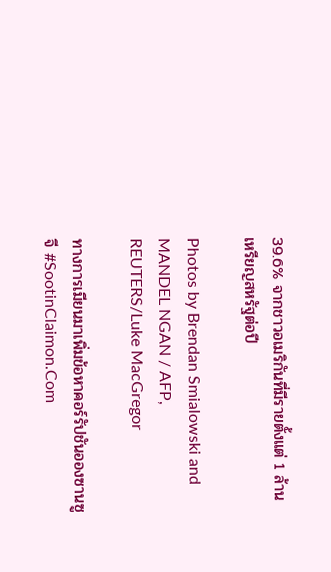39.6% จากชาวอเมริกันที่มีรายตั้งแต่ 1 ล้านเหรียญสหรัฐต่อปี

Photos by Brendan Smialowski and MANDEL NGAN / AFP, REUTERS/Luke MacGregor

ทางการเมียนมาเพิ่มข้อหาคอร์รัปชันอองซานซูจี #SootinClaimon.Com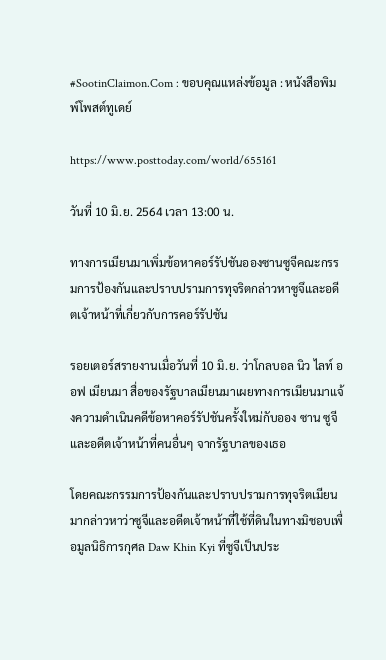#SootinClaimon.Com : ขอบคุณแหล่งข้อมูล : หนังสือพิมพ์โพสต์ทูเดย์

https://www.posttoday.com/world/655161

วันที่ 10 มิ.ย. 2564 เวลา 13:00 น.

ทางการเมียนมาเพิ่มข้อหาคอร์รัปชันอองซานซูจีคณะกรรมการป้องกันและปราบปรามการทุจริตกล่าวหาซูจึและอดีตเจ้าหน้าที่เกี่ยวกับการคอร์รัปชัน

รอยเตอร์สรายงานเมื่อวันที่ 10 มิ.ย. ว่าโกลบอล นิว ไลท์ ออฟ เมียนมา สื่อของรัฐบาลเมียนมาเผยทางการเมียนมาแจ้งความดำเนินคดีข้อหาคอร์รัปชันครั้งใหม่กับออง ซาน ซูจี และอดีตเจ้าหน้าที่คนอื่นๆ จากรัฐบาลของเธอ

โดยคณะกรรมการป้องกันและปราบปรามการทุจริตเมียนมากล่าวหาว่าซูจีและอดีตเจ้าหน้าที่ใช้ที่ดินในทางมิชอบเพื่อมูลนิธิการกุศล Daw Khin Kyi ที่ซูจีเป็นประ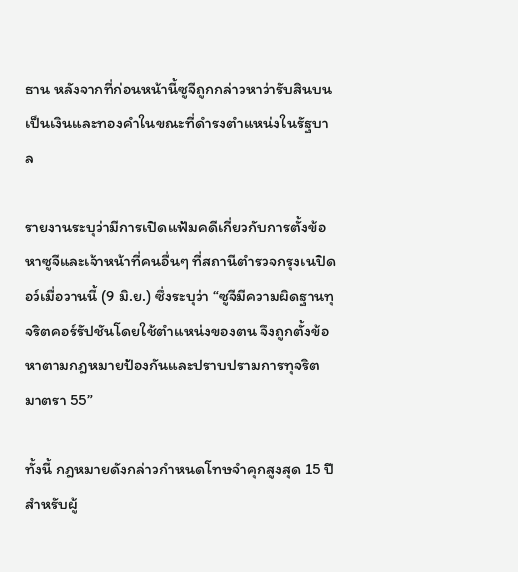ธาน หลังจากที่ก่อนหน้านี้ซูจีถูกกล่าวหาว่ารับสินบนเป็นเงินและทองคำในขณะที่ดำรงตำแหน่งในรัฐบาล

รายงานระบุว่ามีการเปิดแฟ้มคดีเกี่ยวกับการตั้งข้อหาซูจีและเจ้าหน้าที่คนอื่นๆ ที่สถานีตำรวจกรุงเนปิดอว์เมื่อวานนี้ (9 มิ.ย.) ซึ่งระบุว่า “ซูจีมีความผิดฐานทุจริตคอร์รัปชันโดยใช้ตำแหน่งของตน จึงถูกตั้งข้อหาตามกฎหมายป้องกันและปราบปรามการทุจริต มาตรา 55”

ทั้งนี้ กฎหมายดังกล่าวกำหนดโทษจำคุกสูงสุด 15 ปีสำหรับผู้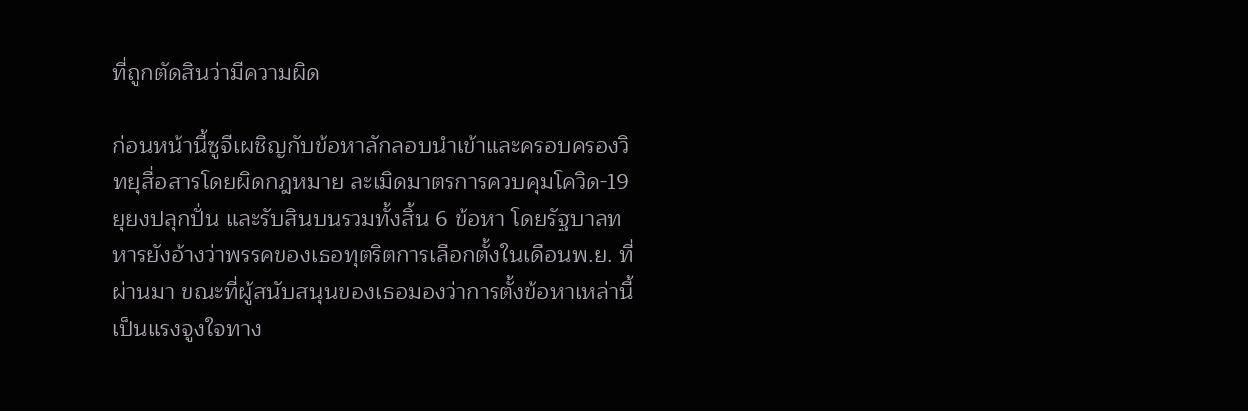ที่ถูกตัดสินว่ามีความผิด

ก่อนหน้านี้ซูจีเผชิญกับข้อหาลักลอบนำเข้าและครอบครองวิทยุสื่อสารโดยผิดกฎหมาย ละเมิดมาตรการควบคุมโควิด-19 ยุยงปลุกปั่น และรับสินบนรวมทั้งสิ้น 6 ข้อหา โดยรัฐบาลทหารยังอ้างว่าพรรคของเธอทุตริตการเลือกตั้งในเดือนพ.ย. ที่ผ่านมา ขณะที่ผู้สนับสนุนของเธอมองว่าการตั้งข้อหาเหล่านี้เป็นแรงจูงใจทาง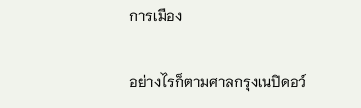การเมือง

อย่างไรก็ตามศาลกรุงเนปิดอว์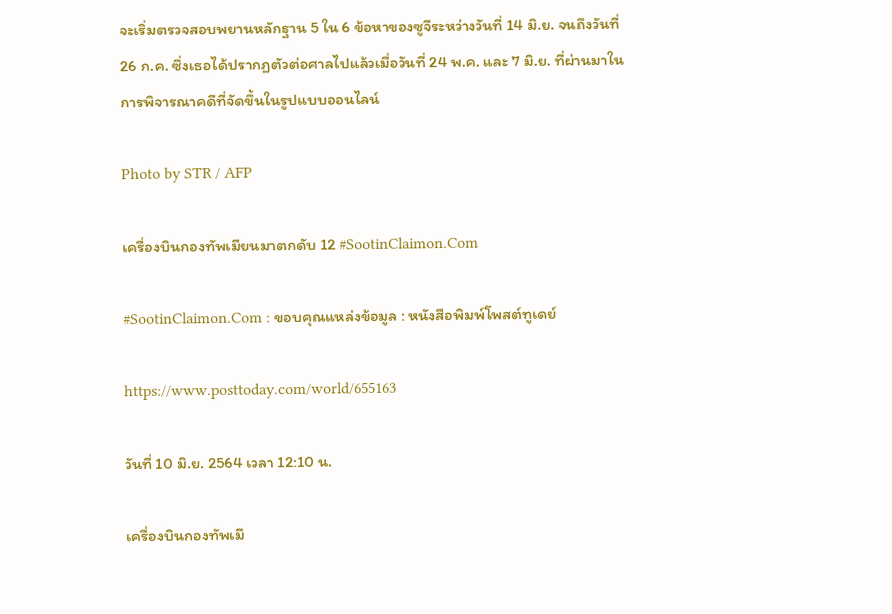จะเริ่มตรวจสอบพยานหลักฐาน 5 ใน 6 ข้อหาของซูจีระหว่างวันที่ 14 มิ.ย. จนถึงวันที่ 26 ก.ค. ซึ่งเธอได้ปรากฏตัวต่อศาลไปแล้วเมื่อวันที่ 24 พ.ค. และ 7 มิ.ย. ที่ผ่านมาในการพิจารณาคดีที่จัดขึ้นในรูปแบบออนไลน์

Photo by STR / AFP

เครื่องบินกองทัพเมียนมาตกดับ 12 #SootinClaimon.Com

#SootinClaimon.Com : ขอบคุณแหล่งข้อมูล : หนังสือพิมพ์โพสต์ทูเดย์

https://www.posttoday.com/world/655163

วันที่ 10 มิ.ย. 2564 เวลา 12:10 น.

เครื่องบินกองทัพเมี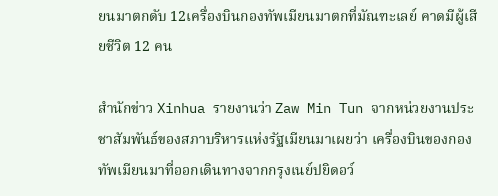ยนมาตกดับ 12เครื่องบินกองทัพเมียนมาตกที่มัณฑะเลย์ คาดมีผู้เสียชีวิต 12 คน

สำนักข่าว Xinhua รายงานว่า Zaw Min Tun จากหน่วยงานประชาสัมพันธ์ของสภาบริหารแห่งรัฐเมียนมาเผยว่า เครื่องบินของกองทัพเมียนมาที่ออกเดินทางจากกรุงเนย์ปยิดอว์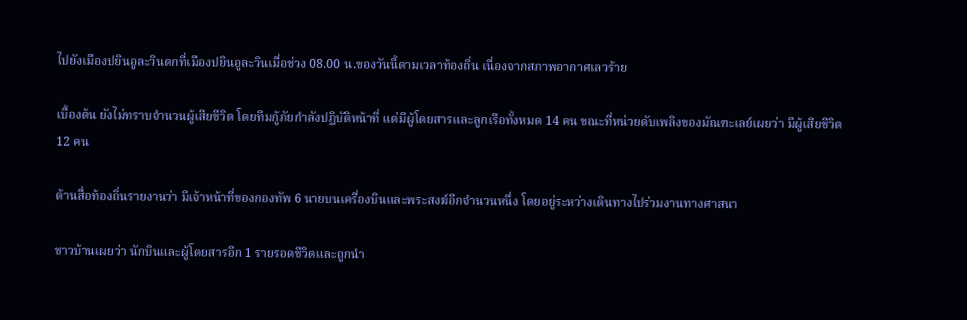ไปยังเมืองปยินอูละวินตกที่เมืองปยินอูละวินเมื่อช่วง 08.00 น.ของวันนี้ตามเวลาท้องถิ่น เนื่องจากสภาพอากาศเลวร้าย

เบื้องต้น ยังไม่ทราบจำนวนผู้เสียชีวิต โดยทีมกู้ภัยกำลังปฏิบัติหน้าที่ แต่มีผู้โดยสารและลูกเรือทั้งหมด 14 คน ขณะที่หน่วยดับเพลิงของมัณฑะเลย์เผยว่า มีผู้เสียชีวิต 12 คน

ด้านสื่อท้องถิ่นรายงานว่า มีเจ้าหน้าที่ของกองทัพ 6 นายบนเครื่องบินและพระสงฆ์อีกจำนวนหนึ่ง โดยอยู่ระหว่างเดินทางไปร่วมงานทางศาสนา

ชาวบ้านเผยว่า นักบินและผู้โดยสารอีก 1 รายรอดชีวิตและถูกนำ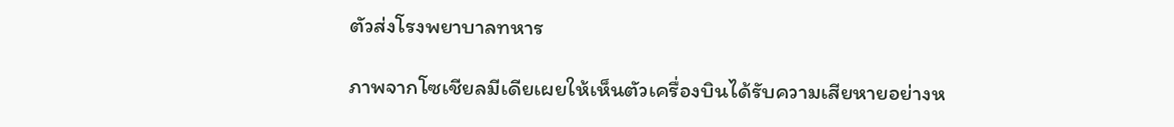ตัวส่งโรงพยาบาลทหาร

ภาพจากโซเชียลมีเดียเผยให้เห็นตัวเครื่องบินได้รับความเสียหายอย่างห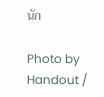นัก

Photo by Handout /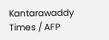Kantarawaddy Times / AFP